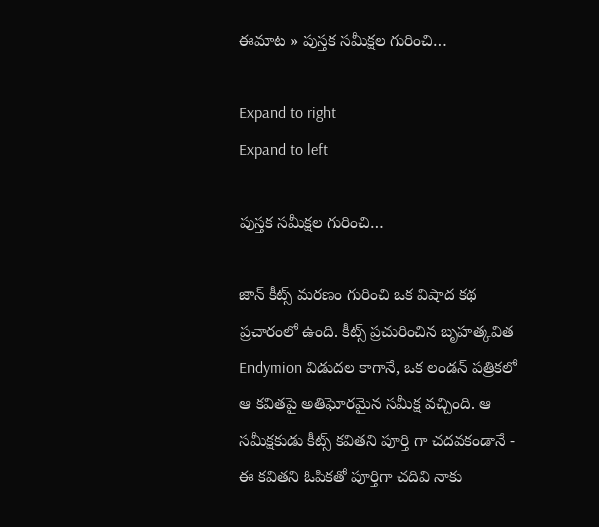ఈమాట » పుస్తక సమీక్షల గురించి…

Expand to right
Expand to left

పుస్తక సమీక్షల గురించి…

జాన్‌ కీట్స్ మరణం గురించి ఒక విషాద కథ ప్రచారంలో ఉంది. కీట్స్ ప్రచురించిన బృహత్కవిత Endymion విడుదల కాగానే, ఒక లండన్‌ పత్రికలో ఆ కవితపై అతిఘోరమైన సమీక్ష వచ్చింది. ఆ సమీక్షకుడు కీట్స్ కవితని పూర్తి గా చదవకండానే - ఈ కవితని ఓపికతో పూర్తిగా చదివి నాకు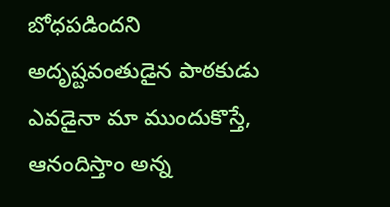బోధపడిందని అదృష్టవంతుడైన పాఠకుడు ఎవడైనా మా ముందుకొస్తే, ఆనందిస్తాం అన్న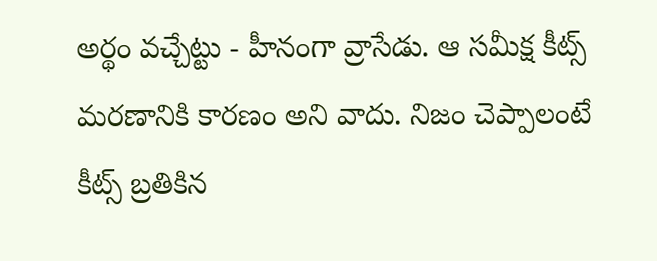అర్థం వచ్చేట్టు - హీనంగా వ్రాసేడు. ఆ సమీక్ష కీట్స్ మరణానికి కారణం అని వాదు. నిజం చెప్పాలంటే కీట్స్ బ్రతికిన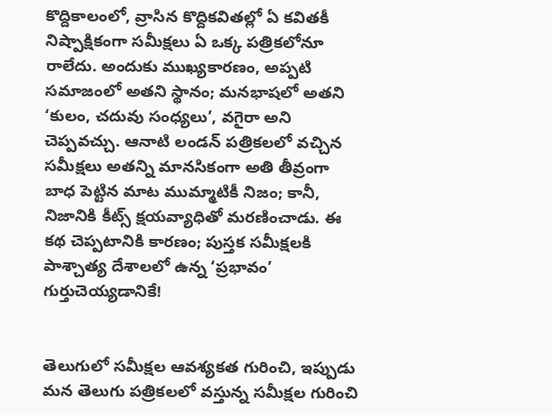కొద్దికాలంలో, వ్రాసిన కొద్దికవితల్లో ఏ కవితకీ నిష్పాక్షికంగా సమీక్షలు ఏ ఒక్క పత్రికలోనూ రాలేదు. అందుకు ముఖ్యకారణం, అప్పటి సమాజంలో అతని స్థానం; మనభాషలో అతని ‘కులం, చదువు సంధ్యలు’, వగైరా అని చెప్పవచ్చు. ఆనాటి లండన్‌ పత్రికలలో వచ్చిన సమీక్షలు అతన్ని మానసికంగా అతి తీవ్రంగా బాధ పెట్టిన మాట ముమ్మాటికీ నిజం; కానీ, నిజానికి కీట్స్ క్షయవ్యాధితో మరణించాడు. ఈ కథ చెప్పటానికి కారణం; పుస్తక సమీక్షలకి పాశ్చాత్య దేశాలలో ఉన్న ‘ప్రభావం’ గుర్తుచెయ్యడానికే!


తెలుగులో సమీక్షల ఆవశ్యకత గురించి, ఇప్పుడు మన తెలుగు పత్రికలలో వస్తున్న సమీక్షల గురించి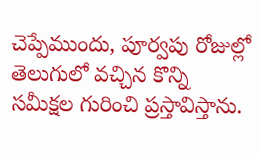చెప్పేముందు, పూర్వపు రోజుల్లో తెలుగులో వచ్చిన కొన్ని సమీక్షల గురించి ప్రస్తావిస్తాను.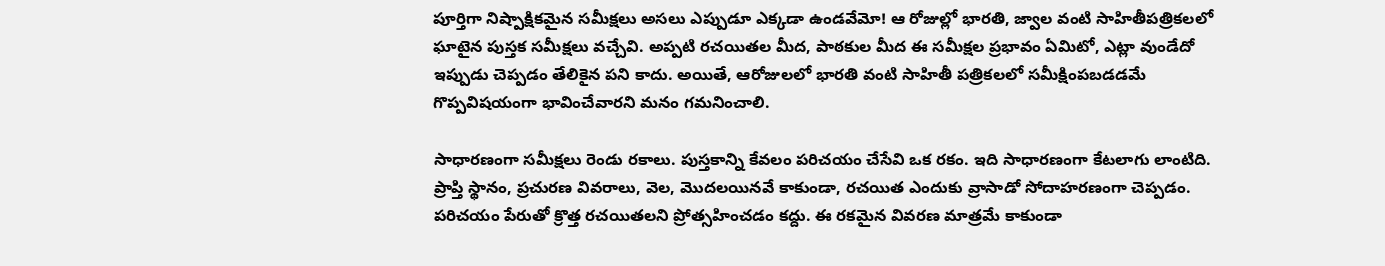పూర్తిగా నిష్పాక్షికమైన సమీక్షలు అసలు ఎప్పుడూ ఎక్కడా ఉండవేమో! ఆ రోజుల్లో భారతి, జ్వాల వంటి సాహితీపత్రికలలో ఘాటైన పుస్తక సమీక్షలు వచ్చేవి. అప్పటి రచయితల మీద, పాఠకుల మీద ఈ సమీక్షల ప్రభావం ఏమిటో, ఎట్లా వుండేదో ఇప్పుడు చెప్పడం తేలికైన పని కాదు. అయితే, ఆరోజులలో భారతి వంటి సాహితీ పత్రికలలో సమీక్షింపబడడమే గొప్పవిషయంగా భావించేవారని మనం గమనించాలి.

సాధారణంగా సమీక్షలు రెండు రకాలు. పుస్తకాన్ని కేవలం పరిచయం చేసేవి ఒక రకం. ఇది సాధారణంగా కేటలాగు లాంటిది. ప్రాప్తి స్థానం, ప్రచురణ వివరాలు, వెల, మొదలయినవే కాకుండా, రచయిత ఎందుకు వ్రాసాడో సోదాహరణంగా చెప్పడం. పరిచయం పేరుతో క్రొత్త రచయితలని ప్రోత్సహించడం కద్దు. ఈ రకమైన వివరణ మాత్రమే కాకుండా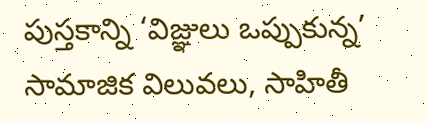పుస్తకాన్ని ‘విజ్ఞులు ఒప్పుకున్న’ సామాజిక విలువలు, సాహితీ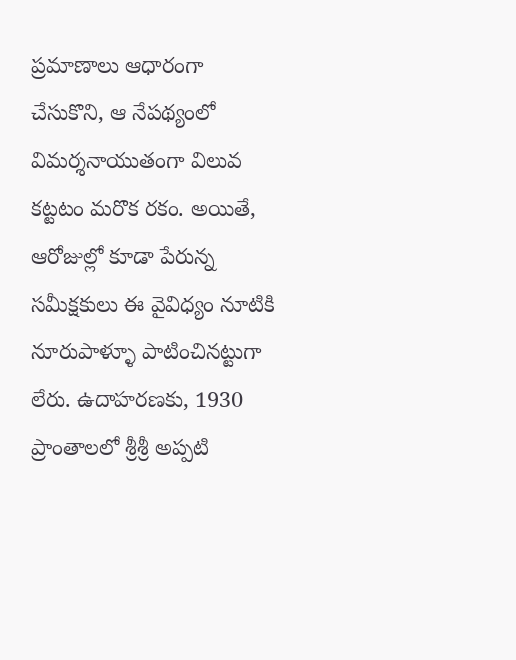ప్రమాణాలు ఆధారంగా చేసుకొని, ఆ నేపథ్యంలో విమర్శనాయుతంగా విలువ కట్టటం మరొక రకం. అయితే, ఆరోజుల్లో కూడా పేరున్న సమీక్షకులు ఈ వైవిధ్యం నూటికి నూరుపాళ్ళూ పాటించినట్టుగా లేరు. ఉదాహరణకు, 1930 ప్రాంతాలలో శ్రీశ్రీ అప్పటి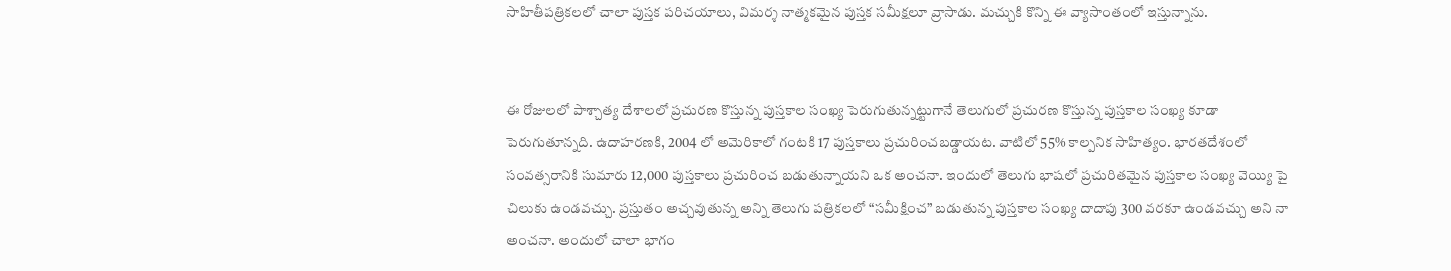సాహితీపత్రికలలో చాలా పుస్తక పరిచయాలు, విమర్శ నాత్మకమైన పుస్తక సమీక్షలూ వ్రాసాడు. మచ్చుకి కొన్ని ఈ వ్యాసాంతంలో ఇస్తున్నాను.


ఈ రోజులలో పాశ్చాత్య దేశాలలో ప్రచురణ కొస్తున్న పుస్తకాల సంఖ్య పెరుగుతున్నట్టుగానే తెలుగులో ప్రచురణ కొస్తున్న పుస్తకాల సంఖ్య కూడా పెరుగుతూన్నది. ఉదాహరణకి, 2004 లో అమెరికాలో గంటకి 17 పుస్తకాలు ప్రచురించబడ్డాయట. వాటిలో 55% కాల్పనిక సాహిత్యం. భారతదేశంలో సంవత్సరానికి సుమారు 12,000 పుస్తకాలు ప్రచురించ బడుతున్నాయని ఒక అంచనా. ఇందులో తెలుగు భాషలో ప్రచురితమైన పుస్తకాల సంఖ్య వెయ్యి పై చిలుకు ఉండవచ్చు. ప్రస్తుతం అచ్చవుతున్న అన్ని తెలుగు పత్రికలలో “సమీక్షించ” బడుతున్న పుస్తకాల సంఖ్య దాదాపు 300 వరకూ ఉండవచ్చు అని నా అంచనా. అందులో చాలా భాగం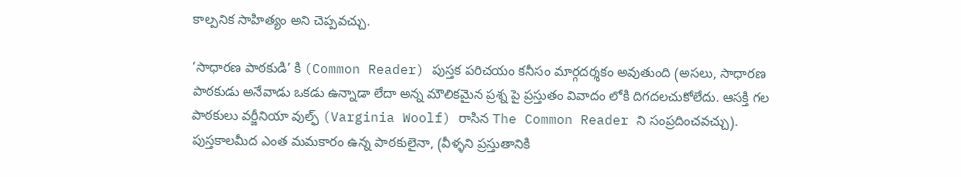కాల్పనిక సాహిత్యం అని చెప్పవచ్చు.

‘సాధారణ పాఠకుడి’ కి (Common Reader) పుస్తక పరిచయం కనీసం మార్గదర్శకం అవుతుంది (అసలు, సాధారణ పాఠకుడు అనేవాడు ఒకడు ఉన్నాడా లేదా అన్న మౌలికమైన ప్రశ్న పై ప్రస్తుతం వివాదం లోకి దిగదలచుకోలేదు. ఆసక్తి గల పాఠకులు వర్జీనియా వుల్ఫ్ (Varginia Woolf) రాసిన The Common Reader ని సంప్రదించవచ్చు). పుస్తకాలమీద ఎంత మమకారం ఉన్న పాఠకులైనా, (వీళ్ళని ప్రస్తుతానికి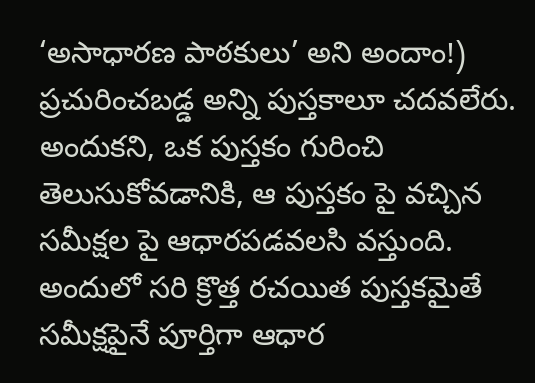‘అసాధారణ పాఠకులు’ అని అందాం!) ప్రచురించబడ్డ అన్ని పుస్తకాలూ చదవలేరు. అందుకని, ఒక పుస్తకం గురించి తెలుసుకోవడానికి, ఆ పుస్తకం పై వచ్చిన సమీక్షల పై ఆధారపడవలసి వస్తుంది. అందులో సరి క్రొత్త రచయిత పుస్తకమైతే సమీక్షపైనే పూర్తిగా ఆధార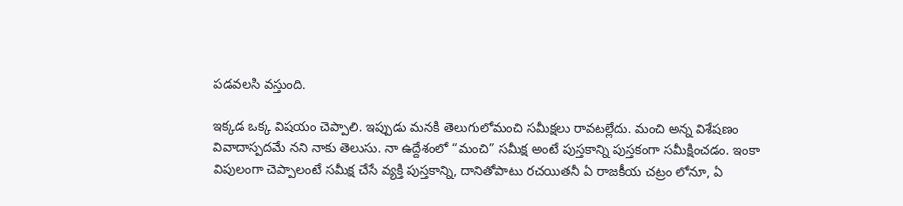పడవలసి వస్తుంది.

ఇక్కడ ఒక్క విషయం చెప్పాలి. ఇప్పుడు మనకి తెలుగులోమంచి సమీక్షలు రావటల్లేదు. మంచి అన్న విశేషణం వివాదాస్పదమే నని నాకు తెలుసు. నా ఉద్దేశంలో “మంచి” సమీక్ష అంటే పుస్తకాన్ని పుస్తకంగా సమీక్షించడం. ఇంకా విపులంగా చెప్పాలంటే సమీక్ష చేసే వ్యక్తి పుస్తకాన్ని, దానితోపాటు రచయితనీ ఏ రాజకీయ చట్రం లోనూ, ఏ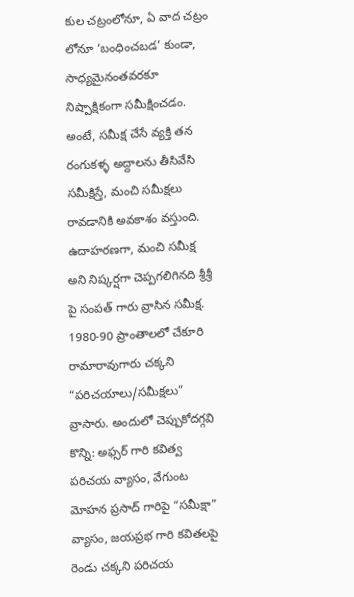కుల చట్రంలోనూ, ఏ వాద చట్రం లోనూ ‘బంధించబడ’ కుండా, సాధ్యమైనంతవరకూ నిష్పాక్షికంగా సమీక్షించడం. అంటే, సమీక్ష చేసే వ్యక్తి తన రంగుకళ్ళ అద్దాలను తీసివేసి సమీక్షిస్తే, మంచి సమీక్షలు రావడానికి అవకాశం వస్తుంది. ఉదాహరణగా, మంచి సమీక్ష అని నిష్కర్షగా చెప్పగలిగినది శ్రీశ్రీ పై సంపత్ గారు వ్రాసిన సమీక్ష. 1980-90 ప్రాంతాలలో చేకూరి రామారావుగారు చక్కని “పరిచయాలు/సమీక్షలు” వ్రాసారు. అందులో చెప్పుకోదగ్గవి కొన్ని: అఫ్సర్ గారి కవిత్వ పరిచయ వ్యాసం, వేగుంట మోహన ప్రసాద్ గారిపై “సమీక్షా” వ్యాసం, జయప్రభ గారి కవితలపై రెండు చక్కని పరిచయ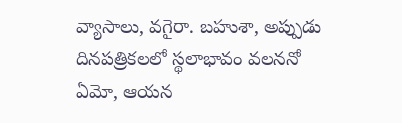వ్యాసాలు, వగైరా. బహుశా, అప్పుడు దినపత్రికలలో స్థలాభావం వలననో ఏమో, ఆయన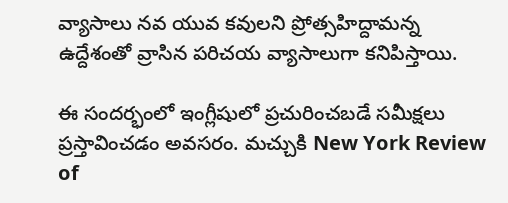వ్యాసాలు నవ యువ కవులని ప్రోత్సహిద్దామన్న ఉద్దేశంతో వ్రాసిన పరిచయ వ్యాసాలుగా కనిపిస్తాయి.

ఈ సందర్భంలో ఇంగ్లీషులో ప్రచురించబడే సమీక్షలు ప్రస్తావించడం అవసరం. మచ్చుకి New York Review of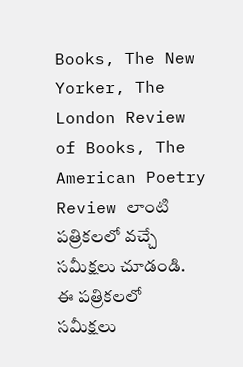Books, The New Yorker, The London Review of Books, The American Poetry Review లాంటి పత్రికలలో వచ్చే సమీక్షలు చూడండి. ఈ పత్రికలలో సమీక్షలు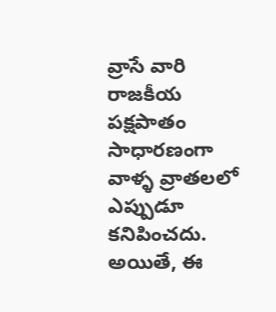వ్రాసే వారి రాజకీయ పక్షపాతం సాధారణంగా వాళ్ళ వ్రాతలలో ఎప్పుడూ కనిపించదు. అయితే, ఈ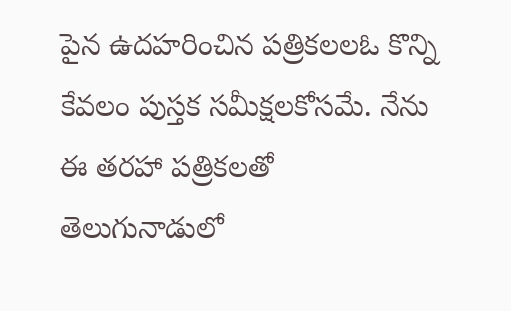పైన ఉదహరించిన పత్రికలలఓ కొన్ని కేవలం పుస్తక సమీక్షలకోసమే. నేను ఈ తరహా పత్రికలతో తెలుగునాడులో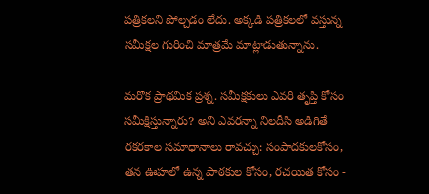పత్రికలని పోల్చడం లేదు. అక్కడి పత్రికలలో వస్తున్న సమీక్షల గురించి మాత్రమే మాట్లాడుతున్నాను.

మరొక ప్రాథమిక ప్రశ్న. సమీక్షకులు ఎవరి తృప్తి కోసం సమీక్షిస్తున్నారు? అని ఎవరన్నా నిలదీసి అడిగితే రకరకాల సమాధానాలు రావచ్చు: సంపాదకులకోసం, తన ఊహలో ఉన్న పాఠకుల కోసం, రచయిత కోసం -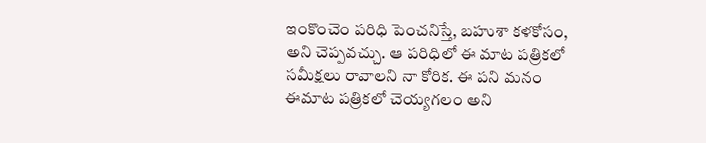ఇంకొంచెం పరిధి పెంచనిస్తే, బహుశా కళకోసం, అని చెప్పవచ్చు. ఆ పరిధిలో ఈ మాట పత్రికలో సమీక్షలు రావాలని నా కోరిక. ఈ పని మనం ఈమాట పత్రికలో చెయ్యగలం అని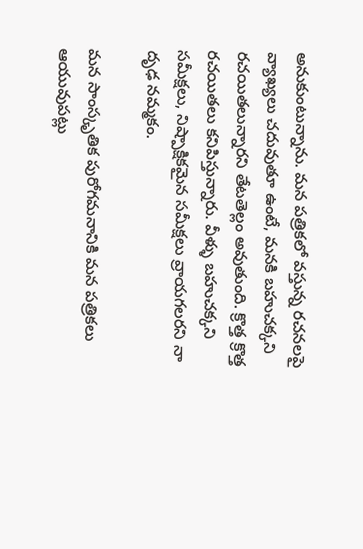అనుకుంటున్నాను. మన పత్రికలో వస్తున్న రచనలపై వ్యాఖ్యలు చదువుతూ ఉంటే, మనకి బహుచక్కని రచయితలున్నారని తేటతెల్లం అవుతుంది. క్రొత్త క్రొత్త రచయితలు కనిపిస్తున్నారు. వీళ్ళు బహుచక్కని సమీక్షలు, నిష్పాక్షికమైన సమీక్షలు వ్రాయగలరని నా దృఢ నమ్మకం.

మన సాంస్కృతిక పురోగమనానికి మన పత్రికలు ఆయువుపట్లు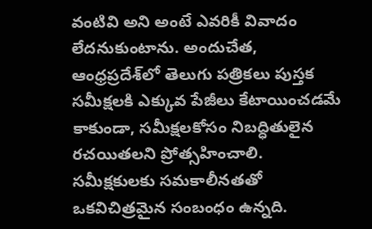వంటివి అని అంటే ఎవరికీ వివాదం లేదనుకుంటాను. అందుచేత, ఆంధ్రప్రదేశ్‌లో తెలుగు పత్రికలు పుస్తక సమీక్షలకి ఎక్కువ పేజీలు కేటాయించడమే కాకుండా, సమీక్షలకోసం నిబద్ధితులైన రచయితలని ప్రోత్సహించాలి. సమీక్షకులకు సమకాలీనతతో ఒకవిచిత్రమైన సంబంధం ఉన్నది.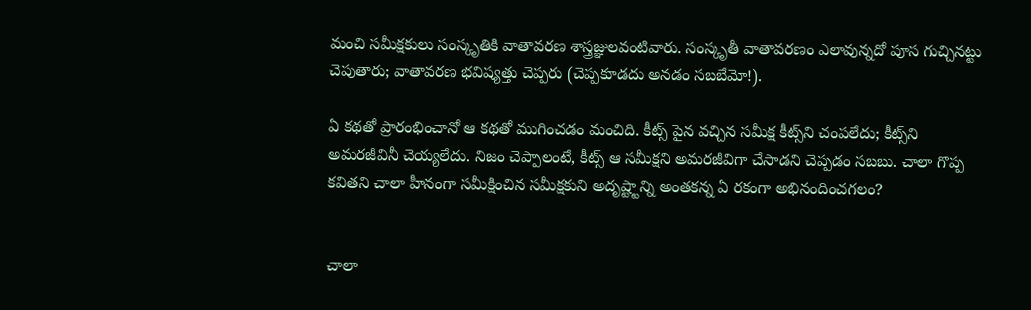మంచి సమీక్షకులు సంస్కృతికి వాతావరణ శాస్త్రజ్ఞులవంటివారు. సంస్కృతీ వాతావరణం ఎలావున్నదో పూస గుచ్చినట్టు చెపుతారు; వాతావరణ భవిష్యత్తు చెప్పరు (చెప్పకూడదు అనడం సబబేమో!).

ఏ కథతో ప్రారంభించానో ఆ కథతో ముగించడం మంచిది. కీట్స్ పైన వచ్చిన సమీక్ష కీట్స్‌ని చంపలేదు; కీట్స్‌ని అమరజీవినీ చెయ్యలేదు. నిజం చెప్పాలంటే, కీట్స్ ఆ సమీక్షని అమరజీవిగా చేసాడని చెప్పడం సబబు. చాలా గొప్ప కవితని చాలా హీనంగా సమీక్షించిన సమీక్షకుని అదృష్ట్టాన్ని అంతకన్న ఏ రకంగా అభినందించగలం?


చాలా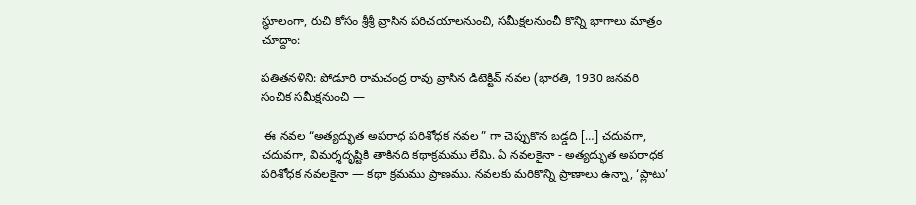స్థూలంగా, రుచి కోసం శ్రీశ్రీ వ్రాసిన పరిచయాలనుంచి, సమీక్షలనుంచీ కొన్ని భాగాలు మాత్రం చూద్దాం:

పతితనళిని: పోడూరి రామచంద్ర రావు వ్రాసిన డిటెక్టివ్ నవల (భారతి, 1930 జనవరి సంచిక సమీక్షనుంచి —

 ఈ నవల “అత్యద్భుత అపరాధ పరిశోధక నవల ” గా చెప్పుకొన బడ్డది […] చదువగా, చదువగా, విమర్శదృష్టికి తాకినది కథాక్రమము లేమి. ఏ నవలకైనా - అత్యద్భుత అపరాధక పరిశోధక నవలకైనా — కథా క్రమము ప్రాణము. నవలకు మరికొన్ని ప్రాణాలు ఉన్నా, ‘ప్లాటు’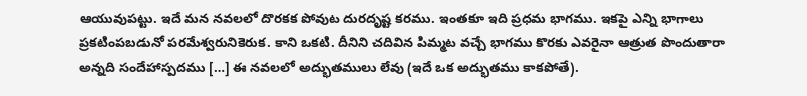ఆయువుపట్టు. ఇదే మన నవలలో దొరకక పోవుట దురదృష్ట కరము. ఇంతకూ ఇది ప్రధమ భాగము. ఇకపై ఎన్ని భాగాలు ప్రకటింపబడునో పరమేశ్వరునికెరుక. కాని ఒకటి. దీనిని చదివిన పిమ్మట వచ్చే భాగము కొరకు ఎవరైనా ఆత్రుత పొందుతారా అన్నది సందేహాస్పదము […] ఈ నవలలో అద్భుతములు లేవు (ఇదే ఒక అద్భుతము కాకపోతే).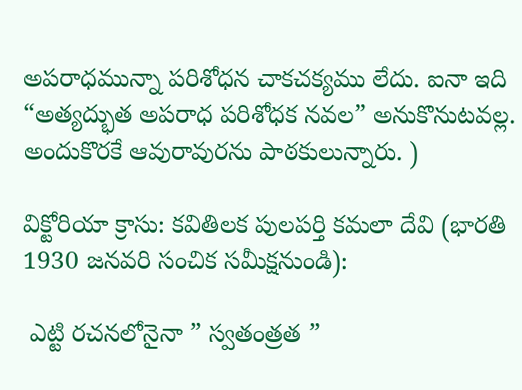అపరాధమున్నా పరిశోధన చాకచక్యము లేదు. ఐనా ఇది “అత్యద్భుత అపరాధ పరిశోధక నవల” అనుకొనుటవల్ల. అందుకొరకే ఆవురావురను పాఠకులున్నారు. )

విక్టోరియా క్రాసు: కవితిలక పులపర్తి కమలా దేవి (భారతి 1930 జనవరి సంచిక సమీక్షనుండి):

 ఎట్టి రచనలోనైనా ” స్వతంత్రత ”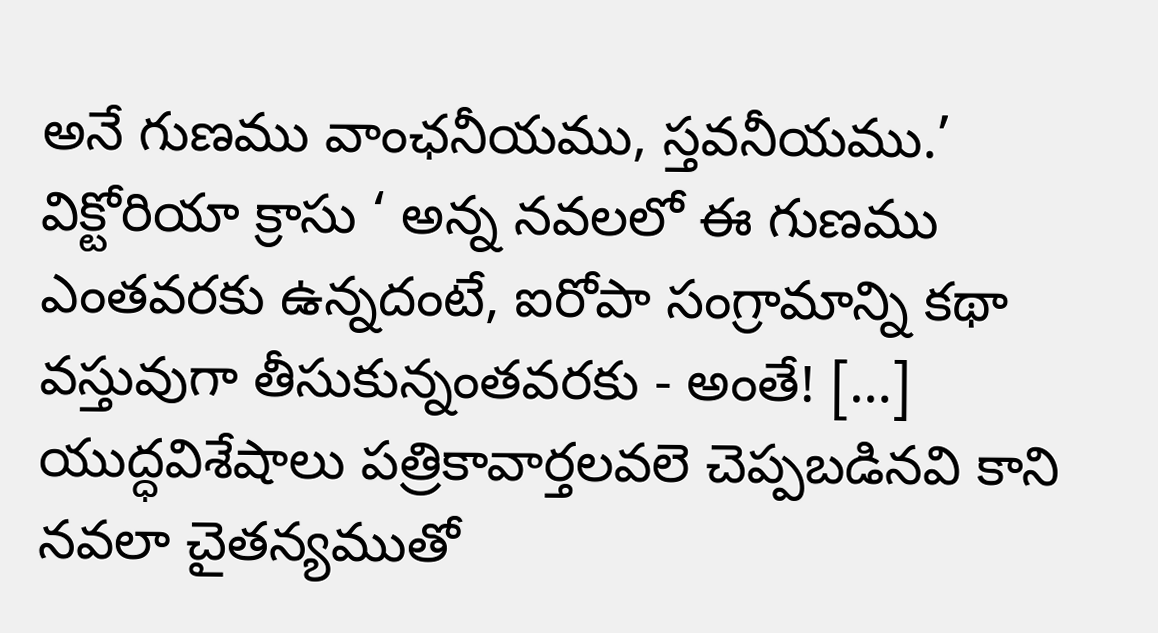అనే గుణము వాంఛనీయము, స్తవనీయము.’ విక్టోరియా క్రాసు ‘ అన్న నవలలో ఈ గుణము ఎంతవరకు ఉన్నదంటే, ఐరోపా సంగ్రామాన్ని కథా వస్తువుగా తీసుకున్నంతవరకు - అంతే! […] యుద్ధవిశేషాలు పత్రికావార్తలవలె చెప్పబడినవి కాని నవలా చైతన్యముతో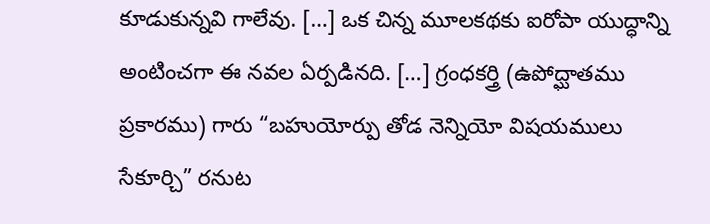కూడుకున్నవి గాలేవు. […] ఒక చిన్న మూలకథకు ఐరోపా యుద్ధాన్ని అంటించగా ఈ నవల ఏర్పడినది. […] గ్రంధకర్త్రి (ఉపోద్ఘాతము ప్రకారము) గారు “బహుయోర్పు తోడ నెన్నియో విషయములు సేకూర్చి” రనుట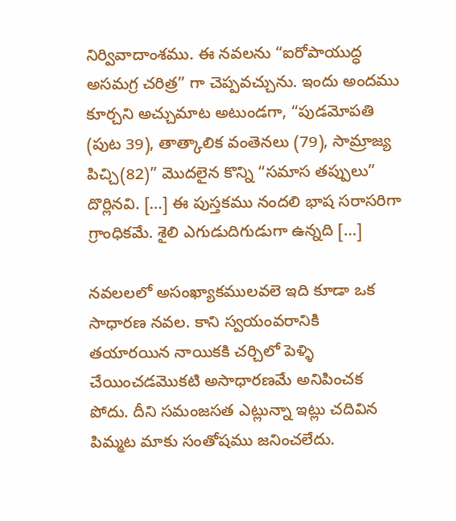నిర్వివాదాంశము. ఈ నవలను “ఐరోపాయుద్ధ అసమగ్ర చరిత్ర” గా చెప్పవచ్చును. ఇందు అందము కూర్చని అచ్చుమాట అటుండగా, “పుడమోపతి (పుట 39), తాత్కాలిక వంతెనలు (79), సామ్రాజ్య పిచ్చి(82)” మొదలైన కొన్ని “సమాస తప్పులు” దొర్లినవి. […] ఈ పుస్తకము నందలి భాష సరాసరిగా గ్రాంధికమే. శైలి ఎగుడుదిగుడుగా ఉన్నది […]

నవలలలో అసంఖ్యాకములవలె ఇది కూడా ఒక సాధారణ నవల. కాని స్వయంవరానికి తయారయిన నాయికకి చర్చిలో పెళ్ళి చేయించడమొకటి అసాధారణమే అనిపించక పోదు. దీని సమంజసత ఎట్లున్నా ఇట్లు చదివిన పిమ్మట మాకు సంతోషము జనించలేదు.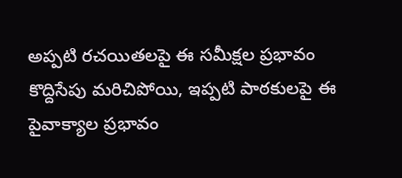అప్పటి రచయితలపై ఈ సమీక్షల ప్రభావం కొద్దిసేపు మరిచిపోయి, ఇప్పటి పాఠకులపై ఈ పైవాక్యాల ప్రభావం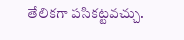తేలికగా పసికట్టవచ్చు.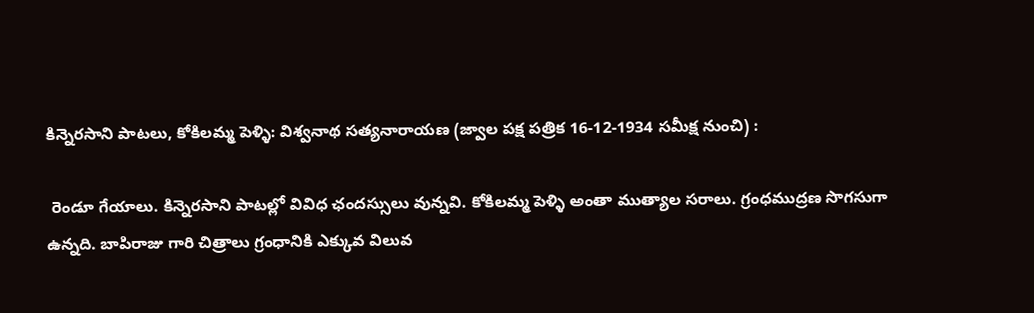కిన్నెరసాని పాటలు, కోకిలమ్మ పెళ్ళి: విశ్వనాథ సత్యనారాయణ (జ్వాల పక్ష పత్రిక 16-12-1934 సమీక్ష నుంచి) :

 రెండూ గేయాలు. కిన్నెరసాని పాటల్లో వివిధ ఛందస్సులు వున్నవి. కోకిలమ్మ పెళ్ళి అంతా ముత్యాల సరాలు. గ్రంధముద్రణ సొగసుగా ఉన్నది. బాపిరాజు గారి చిత్రాలు గ్రంధానికి ఎక్కువ విలువ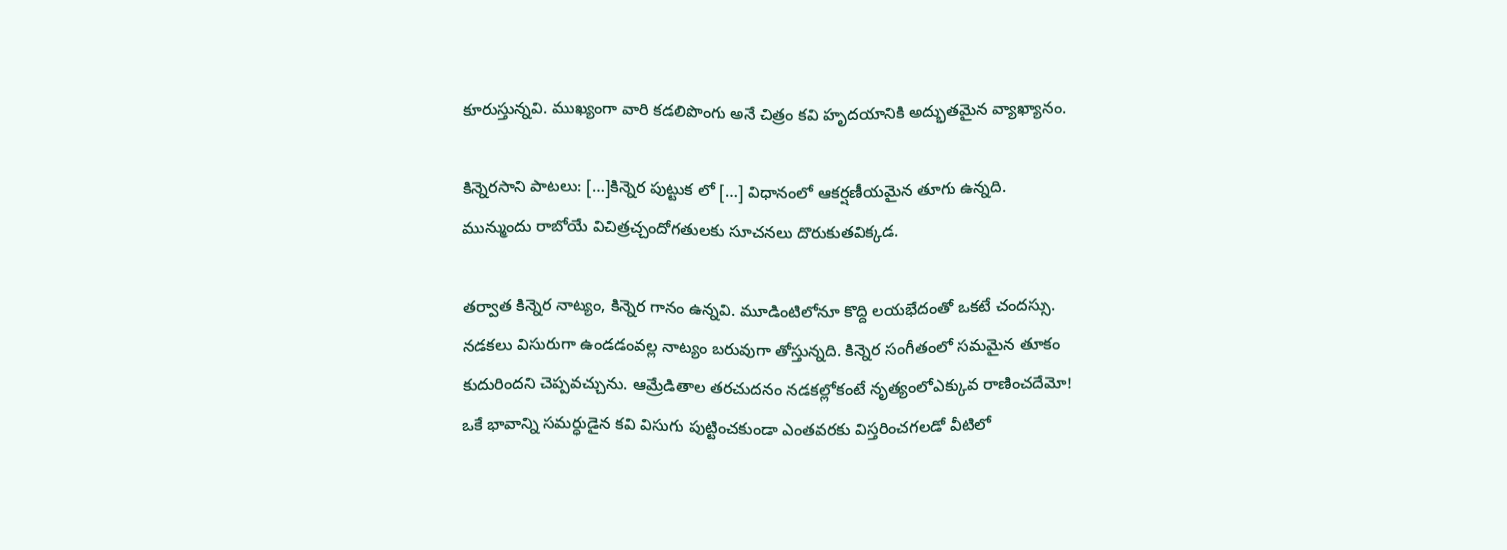కూరుస్తున్నవి. ముఖ్యంగా వారి కడలిపొంగు అనే చిత్రం కవి హృదయానికి అద్భుతమైన వ్యాఖ్యానం.

కిన్నెరసాని పాటలు: […]కిన్నెర పుట్టుక లో […] విధానంలో ఆకర్షణీయమైన తూగు ఉన్నది. మున్ముందు రాబోయే విచిత్రచ్చందోగతులకు సూచనలు దొరుకుతవిక్కడ.

తర్వాత కిన్నెర నాట్యం, కిన్నెర గానం ఉన్నవి. మూడింటిలోనూ కొద్ది లయభేదంతో ఒకటే చందస్సు. నడకలు విసురుగా ఉండడంవల్ల నాట్యం బరువుగా తోస్తున్నది. కిన్నెర సంగీతంలో సమమైన తూకం కుదురిందని చెప్పవచ్చును. ఆమ్రేడితాల తరచుదనం నడకల్లోకంటే నృత్యంలోఎక్కువ రాణించదేమో! ఒకే భావాన్ని సమర్ధుడైన కవి విసుగు పుట్టించకుండా ఎంతవరకు విస్తరించగలడో వీటిలో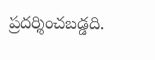ప్రదర్శించబడ్డది.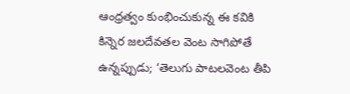ఆంధ్రత్వం కుంభించుకున్న ఈ కవికి కిన్నెర జలదేవతల వెంట సాగిపోతే ఉన్నప్పుడు; ‘తెలుగు పాటలవెంట తీపి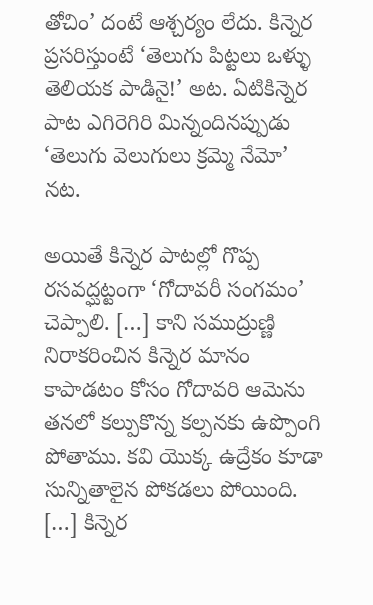తోచిం’ దంటే ఆశ్చర్యం లేదు. కిన్నెర ప్రసరిస్తుంటే ‘తెలుగు పిట్టలు ఒళ్ళు తెలియక పాడినై!’ అట. ఏటికిన్నెర పాట ఎగిరెగిరి మిన్నందినప్పుడు ‘తెలుగు వెలుగులు క్రమ్మె నేమో’ నట.

అయితే కిన్నెర పాటల్లో గొప్ప రసవద్ఘట్టంగా ‘గోదావరీ సంగమం’ చెప్పాలి. […] కాని సముద్రుణ్ణి నిరాకరించిన కిన్నెర మానం కాపాడటం కోసం గోదావరి ఆమెను తనలో కల్పుకొన్న కల్పనకు ఉప్పొంగి పోతాము. కవి యొక్క ఉద్రేకం కూడా సున్నితాలైన పోకడలు పోయింది. […] కిన్నెర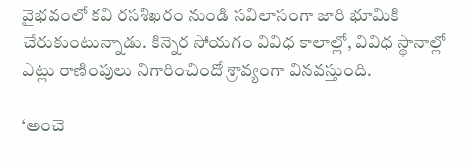వైభవంలో కవి రసశిఖరం నుండి సవిలాసంగా జారి భూమికి చేరుకుంటున్నాడు. కిన్నెర సోయగం వివిధ కాలాల్లో, వివిధ స్థానాల్లో ఎట్లు రాణింపులు నిగారించిందో శ్రావ్యంగా వినవస్తుంది.

‘అంచె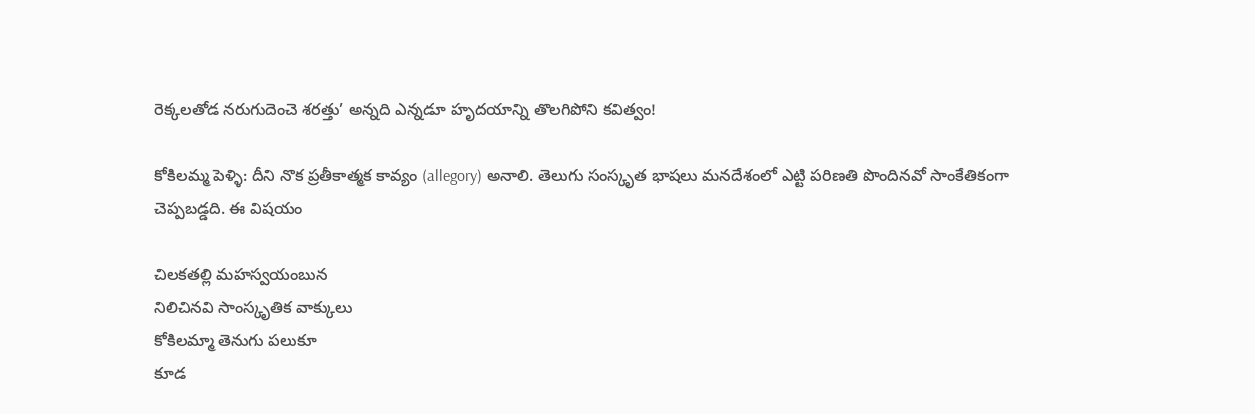రెక్కలతోడ నరుగుదెంచె శరత్తు’ అన్నది ఎన్నడూ హృదయాన్ని తొలగిపోని కవిత్వం!

కోకిలమ్మ పెళ్ళి: దీని నొక ప్రతీకాత్మక కావ్యం (allegory) అనాలి. తెలుగు సంస్కృత భాషలు మనదేశంలో ఎట్టి పరిణతి పొందినవో సాంకేతికంగా చెప్పబడ్డది. ఈ విషయం

చిలకతల్లి మహస్వయంబున
నిలిచినవి సాంస్కృతిక వాక్కులు
కోకిలమ్మా తెనుగు పలుకూ
కూడ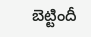బెట్టిందీ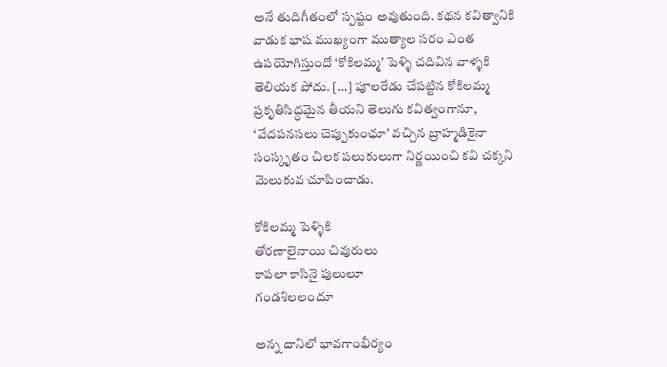అనే తుదిగీతంలో స్పష్టం అవుతుంది. కథన కవిత్వానికి వాడుక భాష ముఖ్యంగా ముత్యాల సరం ఎంత ఉపయోగిస్తుందో ‘కోకిలమ్మ’ పెళ్ళి చదివిన వాళ్ళకి తెలియక పోదు. […] పూలరేడు చేపట్టిన కోకిలమ్మ ప్రకృతిసిద్ధమైన తీయని తెలుగు కవిత్వంగానూ, ‘వేదపనసలు చెప్పుకుంఛూ’ వచ్చిన బ్రాహ్మడికైనా సంస్కృతం చిలక పలుకులుగా నిర్ణయించి కవి చక్కని మెలుకువ చూపించాడు.

కోకిలమ్మ పెళ్ళికి
తోరణాలైనాయి చివురులు
కాపలా కాసినై పులులూ
గండశిలలందూ

అన్న దానిలో భావగాంభీర్యం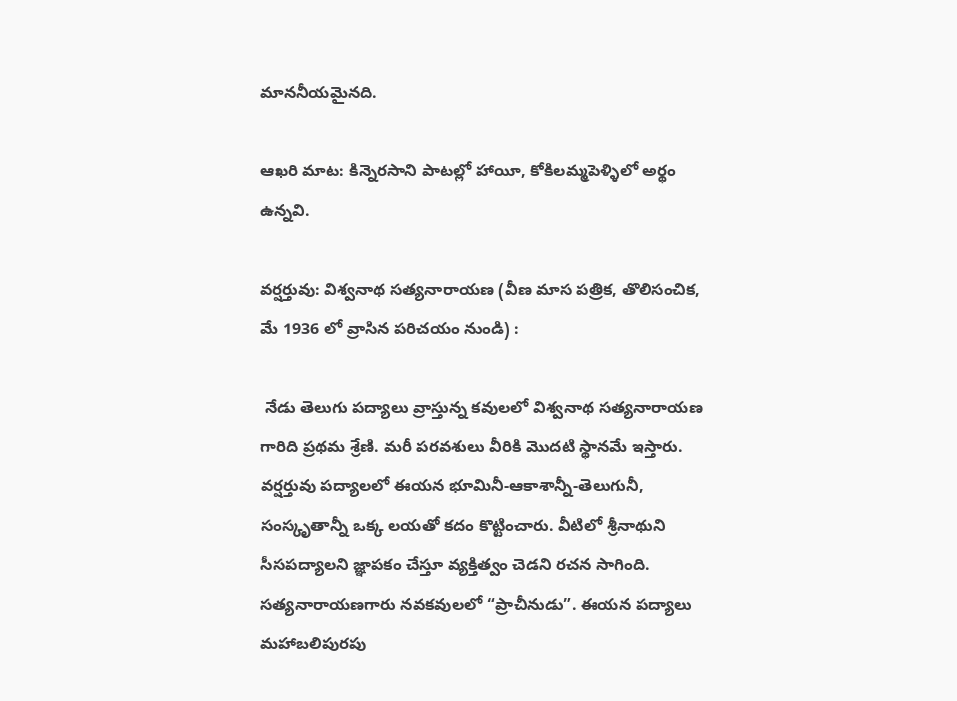మాననీయమైనది.

ఆఖరి మాట: కిన్నెరసాని పాటల్లో హాయీ, కోకిలమ్మపెళ్ళిలో అర్థం ఉన్నవి.

వర్షర్తువు: విశ్వనాథ సత్యనారాయణ (వీణ మాస పత్రిక, తొలిసంచిక, మే 1936 లో వ్రాసిన పరిచయం నుండి) :

 నేడు తెలుగు పద్యాలు వ్రాస్తున్న కవులలో విశ్వనాథ సత్యనారాయణ గారిది ప్రథమ శ్రేణి. మరీ పరవశులు వీరికి మొదటి స్థానమే ఇస్తారు. వర్షర్తువు పద్యాలలో ఈయన భూమినీ-ఆకాశాన్నీ-తెలుగునీ, సంస్కృతాన్నీ ఒక్క లయతో కదం కొట్టించారు. వీటిలో శ్రీనాథుని సీసపద్యాలని జ్ఞాపకం చేస్తూ వ్యక్తిత్వం చెడని రచన సాగింది. సత్యనారాయణగారు నవకవులలో “ప్రాచీనుడు”. ఈయన పద్యాలు మహాబలిపురపు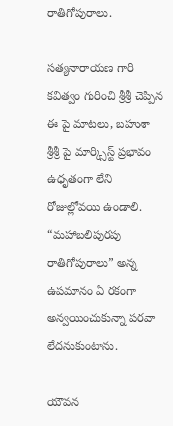రాతిగోపురాలు.

సత్యనారాయణ గారి కవిత్వం గురించి శ్రీశ్రీ చెప్పిన ఈ పై మాటలు, బహుశా శ్రీశ్రీ పై మార్క్సిస్ట్ ప్రభావం ఉధృతంగా లేని రోజుల్లోవయి ఉండాలి. “మహాబలిపురపు రాతిగోపురాలు” అన్న ఉపమానం ఏ రకంగా అన్వయించుకున్నా పరవా లేదనుకుంటాను.

యౌవన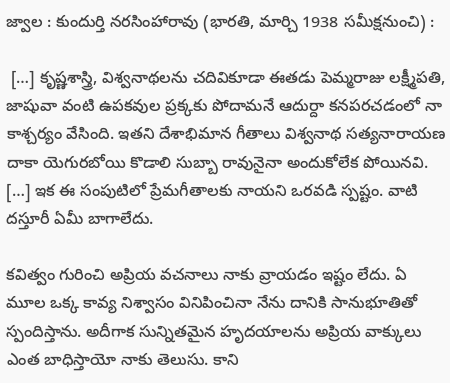జ్వాల : కుందుర్తి నరసింహారావు (భారతి, మార్చి 1938 సమీక్షనుంచి) :

 […] కృష్ణశాస్త్రి, విశ్వనాథలను చదివికూడా ఈతడు పెమ్మరాజు లక్ష్మీపతి, జాషువా వంటి ఉపకవుల ప్రక్కకు పోదామనే ఆదుర్దా కనపరచడంలో నా కాశ్చర్యం వేసింది. ఇతని దేశాభిమాన గీతాలు విశ్వనాథ సత్యనారాయణ దాకా యెగురబోయి కొడాలి సుబ్బా రావునైనా అందుకోలేక పోయినవి. […] ఇక ఈ సంపుటిలో ప్రేమగీతాలకు నాయని ఒరవడి స్పష్టం. వాటి దస్తూరీ ఏమీ బాగాలేదు.

కవిత్వం గురించి అప్రియ వచనాలు నాకు వ్రాయడం ఇష్టం లేదు. ఏ మూల ఒక్క కావ్య నిశ్వాసం వినిపించినా నేను దానికి సానుభూతితో స్పందిస్తాను. అదీగాక సున్నితమైన హృదయాలను అప్రియ వాక్కులు ఎంత బాధిస్తాయో నాకు తెలుసు. కాని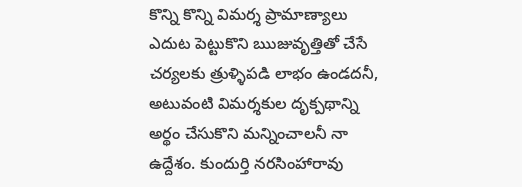కొన్ని కొన్ని విమర్శ ప్రామాణ్యాలు ఎదుట పెట్టుకొని ఋజువృత్తితో చేసే చర్యలకు త్రుళ్ళిపడి లాభం ఉండదనీ, అటువంటి విమర్శకుల దృక్పథాన్ని అర్థం చేసుకొని మన్నించాలనీ నా ఉద్దేశం. కుందుర్తి నరసింహారావు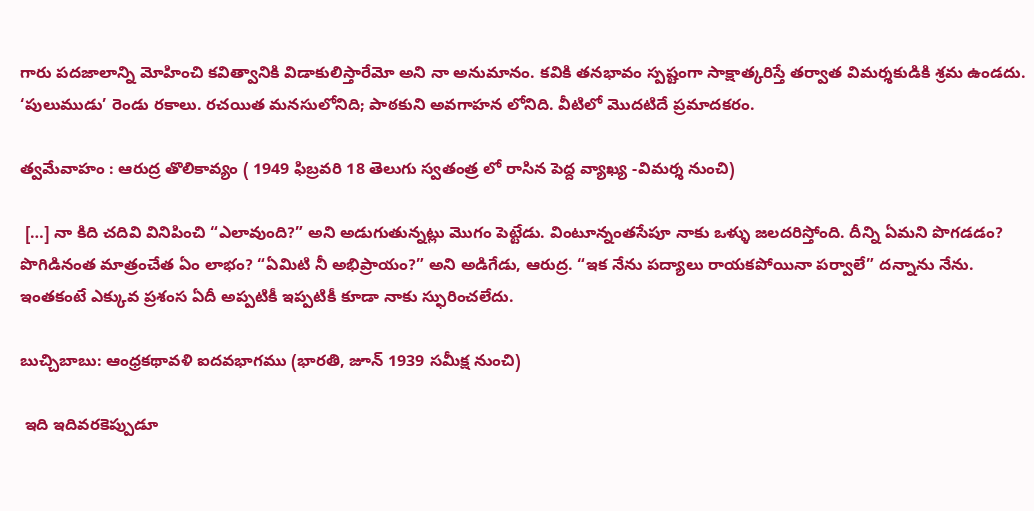గారు పదజాలాన్ని మోహించి కవిత్వానికి విడాకులిస్తారేమో అని నా అనుమానం. కవికి తనభావం స్పష్టంగా సాక్షాత్కరిస్తే తర్వాత విమర్శకుడికి శ్రమ ఉండదు. ‘పులుముడు’ రెండు రకాలు. రచయిత మనసులోనిది; పాఠకుని అవగాహన లోనిది. వీటిలో మొదటిదే ప్రమాదకరం.

త్వమేవాహం : ఆరుద్ర తొలికావ్యం ( 1949 ఫిబ్రవరి 18 తెలుగు స్వతంత్ర లో రాసిన పెద్ద వ్యాఖ్య -విమర్శ నుంచి)

 […] నా కిది చదివి వినిపించి “ఎలావుంది?” అని అడుగుతున్నట్లు మొగం పెట్టేడు. వింటూన్నంతసేపూ నాకు ఒళ్ళు జలదరిస్తోంది. దీన్ని ఏమని పొగడడం? పొగిడినంత మాత్రంచేత ఏం లాభం? “ఏమిటి నీ అభిప్రాయం?” అని అడిగేడు, ఆరుద్ర. “ఇక నేను పద్యాలు రాయకపోయినా పర్వాలే” దన్నాను నేను. ఇంతకంటే ఎక్కువ ప్రశంస ఏదీ అప్పటికీ ఇప్పటికీ కూడా నాకు స్ఫురించలేదు.

బుచ్చిబాబు: ఆంధ్రకథావళి ఐదవభాగము (భారతి, జూన్‌ 1939 సమీక్ష నుంచి)

 ఇది ఇదివరకెప్పుడూ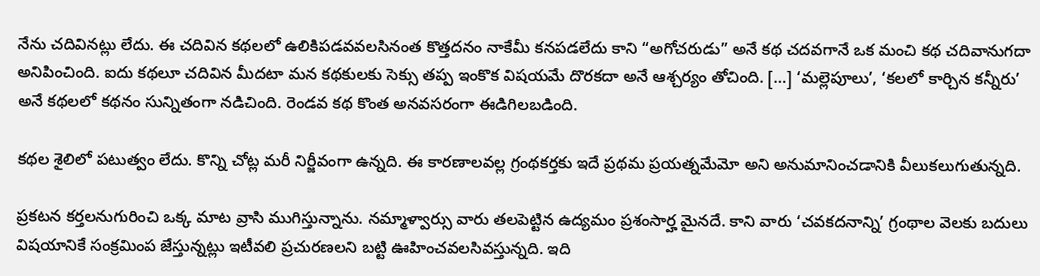నేను చదివినట్లు లేదు. ఈ చదివిన కథలలో ఉలికిపడవవలసినంత కొత్తదనం నాకేమీ కనపడలేదు కాని “అగోచరుడు” అనే కథ చదవగానే ఒక మంచి కథ చదివానుగదా అనిపించింది. ఐదు కథలూ చదివిన మీదటా మన కథకులకు సెక్సు తప్ప ఇంకొక విషయమే దొరకదా అనే ఆశ్చర్యం తోచింది. […] ‘మల్లెపూలు’, ‘కలలో కార్చిన కన్నీరు’ అనే కథలలో కథనం సున్నితంగా నడిచింది. రెండవ కథ కొంత అనవసరంగా ఈడిగిలబడింది.

కథల శైలిలో పటుత్వం లేదు. కొన్ని చోట్ల మరీ నిర్జీవంగా ఉన్నది. ఈ కారణాలవల్ల గ్రంథకర్తకు ఇదే ప్రథమ ప్రయత్నమేమో అని అనుమానించడానికి వీలుకలుగుతున్నది.

ప్రకటన కర్తలనుగురించి ఒక్క మాట వ్రాసి ముగిస్తున్నాను. నమ్మాళ్వార్సు వారు తలపెట్టిన ఉద్యమం ప్రశంసార్హ మైనదే. కాని వారు ‘చవకదనాన్ని’ గ్రంథాల వెలకు బదులు విషయానికే సంక్రమింప జేస్తున్నట్లు ఇటీవలి ప్రచురణలని బట్టి ఊహించవలసివస్తున్నది. ఇది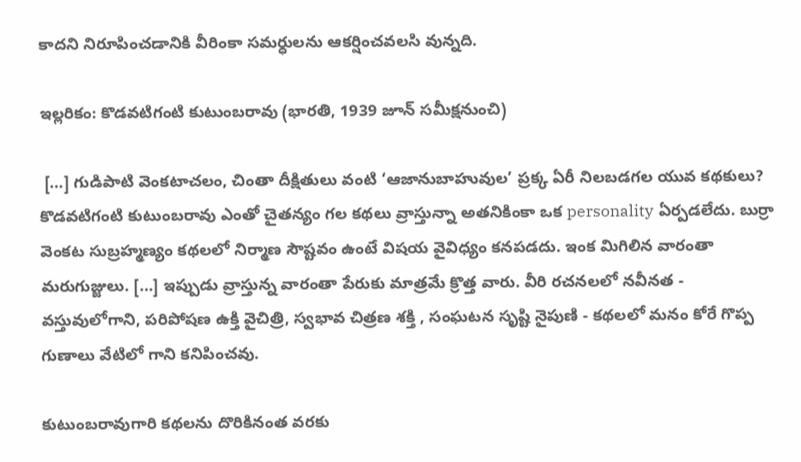కాదని నిరూపించడానికి వీరింకా సమర్ధులను ఆకర్షించవలసి వున్నది.

ఇల్లరికం: కొడవటిగంటి కుటుంబరావు (భారతి, 1939 జూన్‌ సమీక్షనుంచి)

 […] గుడిపాటి వెంకటాచలం, చింతా దీక్షితులు వంటి ‘ఆజానుబాహువుల’ ప్రక్క ఏరీ నిలబడగల యువ కథకులు? కొడవటిగంటి కుటుంబరావు ఎంతో చైతన్యం గల కథలు వ్రాస్తున్నా అతనికింకా ఒక personality ఏర్పడలేదు. బుర్రా వెంకట సుబ్రహ్మణ్యం కథలలో నిర్మాణ సౌష్టవం ఉంటే విషయ వైవిధ్యం కనపడదు. ఇంక మిగిలిన వారంతా మరుగుజ్జులు. […] ఇప్పుడు వ్రాస్తున్న వారంతా పేరుకు మాత్రమే క్రొత్త వారు. వీరి రచనలలో నవీనత - వస్తువులోగాని, పరిపోషణ ఉక్తి వైచిత్రి, స్వభావ చిత్రణ శక్తి , సంఘటన సృష్టి నైపుణి - కథలలో మనం కోరే గొప్ప గుణాలు వేటిలో గాని కనిపించవు.

కుటుంబరావుగారి కథలను దొరికినంత వరకు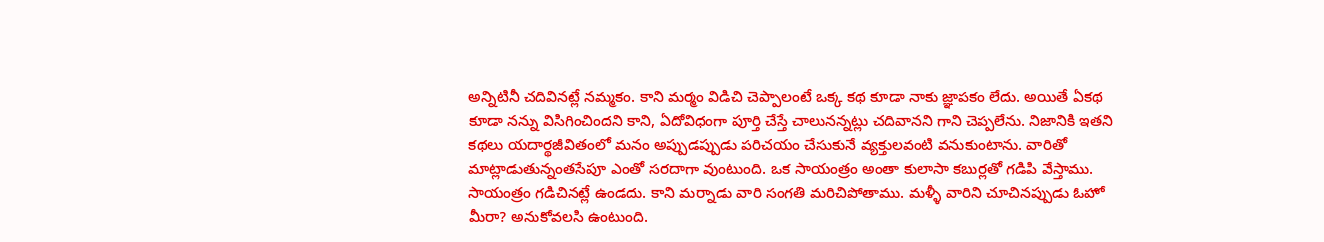అన్నిటినీ చదివినట్లే నమ్మకం. కాని మర్మం విడిచి చెప్పాలంటే ఒక్క కథ కూడా నాకు జ్ఞాపకం లేదు. అయితే ఏకథ కూడా నన్ను విసిగించిందని కాని, ఏదోవిధంగా పూర్తి చేస్తే చాలునన్నట్లు చదివానని గాని చెప్పలేను. నిజానికి ఇతని కథలు యదార్థజీవితంలో మనం అప్పుడప్పుడు పరిచయం చేసుకునే వ్యక్తులవంటి వనుకుంటాను. వారితో మాట్లాడుతున్నంతసేపూ ఎంతో సరదాగా వుంటుంది. ఒక సాయంత్రం అంతా కులాసా కబుర్లతో గడిపి వేస్తాము. సాయంత్రం గడిచినట్లే ఉండదు. కాని మర్నాడు వారి సంగతి మరిచిపోతాము. మళ్ళీ వారిని చూచినప్పుడు ఓహో మీరా? అనుకోవలసి ఉంటుంది.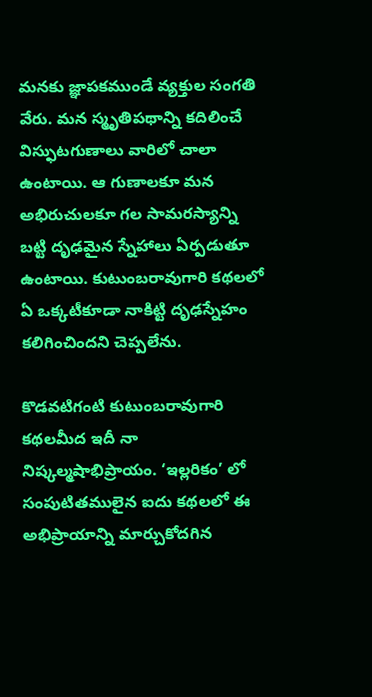మనకు జ్ఞాపకముండే వ్యక్తుల సంగతి వేరు. మన స్మృతిపథాన్ని కదిలించే విస్ఫుటగుణాలు వారిలో చాలా ఉంటాయి. ఆ గుణాలకూ మన అభిరుచులకూ గల సామరస్యాన్ని బట్టి దృఢమైన స్నేహాలు ఏర్పడుతూ ఉంటాయి. కుటుంబరావుగారి కథలలో ఏ ఒక్కటీకూడా నాకిట్టి దృఢస్నేహం కలిగించిందని చెప్పలేను.

కొడవటిగంటి కుటుంబరావుగారి కథలమీద ఇదీ నా నిష్కల్మషాభిప్రాయం. ‘ఇల్లరికం’ లో సంపుటితములైన ఐదు కథలలో ఈ అభిప్రాయాన్ని మార్చుకోదగిన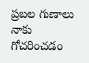ప్రబల గుణాలు నాకు గోచరించడం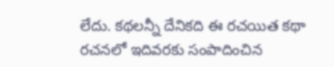లేదు. కథలన్నీ దేనికది ఈ రచయిత కథా రచనలో ఇదివరకు సంపాదించిన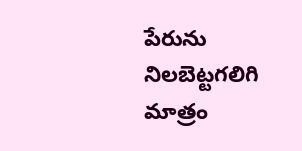పేరును నిలబెట్టగలిగి మాత్రం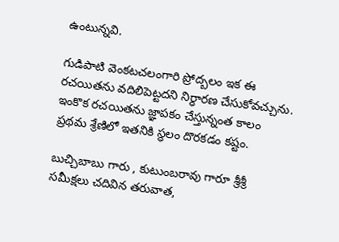ఉంటున్నవి.

గుడిపాటి వెంకటచలంగారి ప్రోద్బలం ఇక ఈ రచయితను వదిలిపెట్టదని నిర్ధారణ చేసుకోవచ్చును. ఇంకొక రచయితను జ్ఞాపకం చేస్తున్నంత కాలం ప్రథమ శ్రేణిలో ఇతనికి స్థలం దొరకడం కష్టం.

బుచ్చిబాబు గారు , కుటుంబరావు గారూ శ్రీశ్రీ సమీక్షలు చదివిన తరువాత,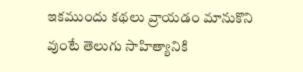ఇకముందు కథలు వ్రాయడం మానుకొని వుంటే తెలుగు సాహిత్యానికి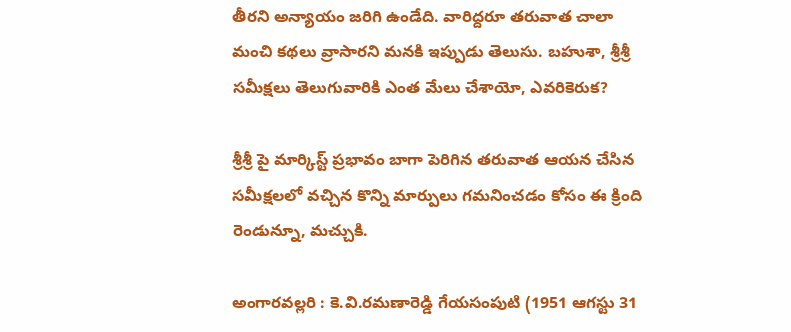తీరని అన్యాయం జరిగి ఉండేది. వారిద్దరూ తరువాత చాలా మంచి కథలు వ్రాసారని మనకి ఇప్పుడు తెలుసు. బహుశా, శ్రీశ్రీ సమీక్షలు తెలుగువారికి ఎంత మేలు చేశాయో, ఎవరికెరుక?

శ్రీశ్రీ పై మార్కిస్ట్ ప్రభావం బాగా పెరిగిన తరువాత ఆయన చేసిన సమీక్షలలో వచ్చిన కొన్ని మార్పులు గమనించడం కోసం ఈ క్రింది రెండున్నూ, మచ్చుకి.

అంగారవల్లరి : కె.వి.రమణారెడ్డి గేయసంపుటి (1951 ఆగస్టు 31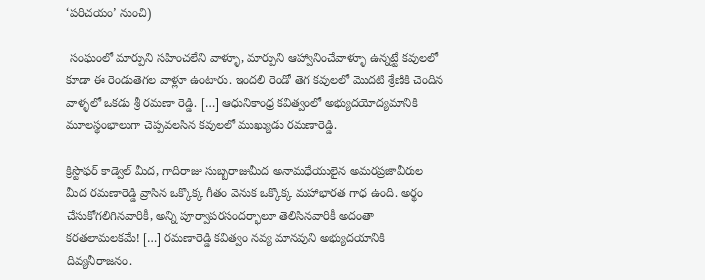‘పరిచయం’ నుంచి)

 సంఘంలో మార్పుని సహించలేని వాళ్ళూ, మార్పుని ఆహ్వానించేవాళ్ళూ ఉన్నట్టే కవులలో కూడా ఈ రెండుతెగల వాళ్లూ ఉంటారు. ఇందలి రెండో తెగ కవులలో మొదటి శ్రేణికి చెందిన వాళ్ళలో ఒకడు శ్రీ రమణా రెడ్డి. […] ఆధునికాంధ్ర కవిత్వంలో అభ్యుదయోద్యమానికి మూలస్థంభాలుగా చెప్పవలసిన కవులలో ముఖ్యుడు రమణారెడ్డి.

క్రిస్టొఫర్ కాడ్వెల్ మీద, గాదిరాజు సుబ్బరాజుమీద అనామధేయులైన అమరప్రజావీరుల మీద రమణారెడ్డి వ్రాసిన ఒక్కొక్క గీతం వెనుక ఒక్కొక్క మహాభారత గాధ ఉంది. అర్థం చేసుకోగలిగినవారికీ, అన్ని పూర్వాపరసందర్భాలూ తెలిసినవారికీ అదంతా కరతలామలకమే! […] రమణారెడ్డి కవిత్వం నవ్య మానవుని అభ్యుదయానికి దివ్యనీరాజనం.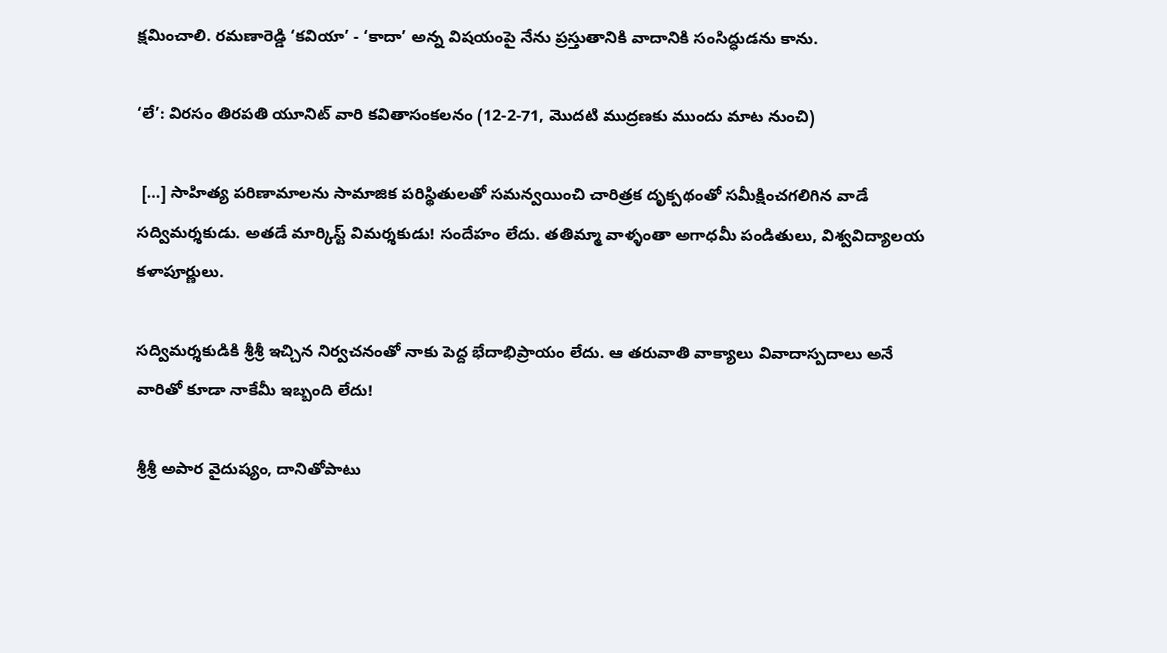క్షమించాలి. రమణారెడ్డి ‘కవియా’ - ‘కాదా’ అన్న విషయంపై నేను ప్రస్తుతానికి వాదానికి సంసిద్ధుడను కాను.

‘లే’: విరసం తిరపతి యూనిట్ వారి కవితాసంకలనం (12-2-71, మొదటి ముద్రణకు ముందు మాట నుంచి)

 […] సాహిత్య పరిణామాలను సామాజిక పరిస్థితులతో సమన్వయించి చారిత్రక దృక్పథంతో సమీక్షించగలిగిన వాడే సద్విమర్శకుడు. అతడే మార్కిస్ట్ విమర్శకుడు! సందేహం లేదు. తతిమ్మా వాళ్ళంతా అగాధమీ పండితులు, విశ్వవిద్యాలయ కళాపూర్ణులు.

సద్విమర్శకుడికి శ్రీశ్రీ ఇచ్చిన నిర్వచనంతో నాకు పెద్ద భేదాభిప్రాయం లేదు. ఆ తరువాతి వాక్యాలు వివాదాస్పదాలు అనే వారితో కూడా నాకేమీ ఇబ్బంది లేదు!

శ్రీశ్రీ అపార వైదుష్యం, దానితోపాటు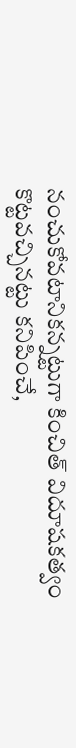నంచుకోవటానికన్నట్టుగా కించిత్‌ విదూషకత్వం కొట్టవచ్చినట్టు కనిపించే,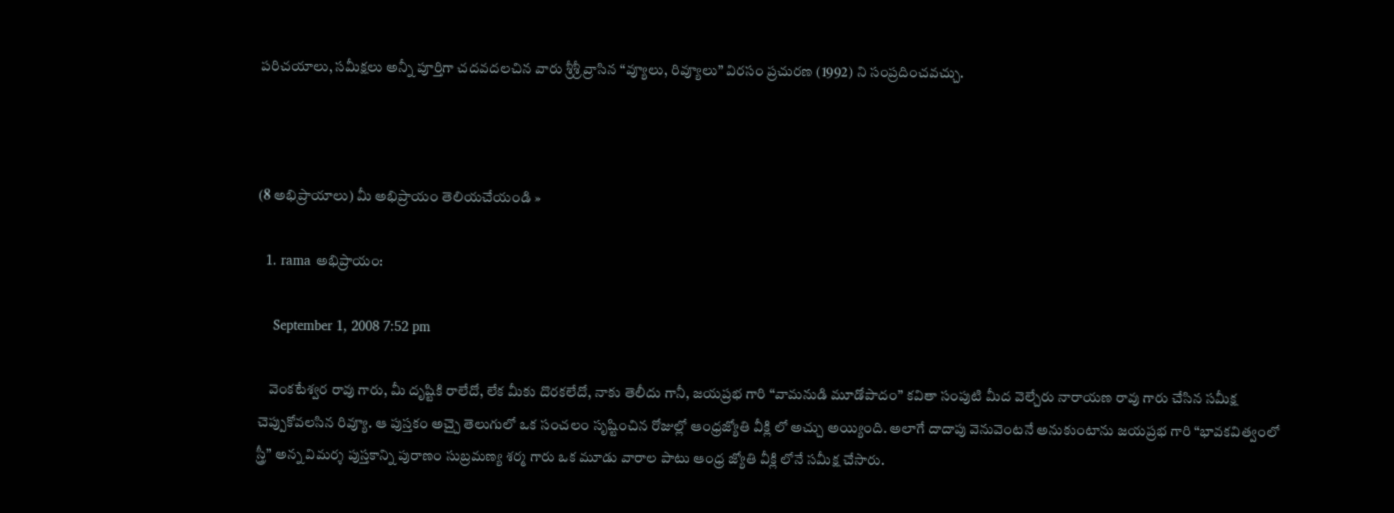పరిచయాలు, సమీక్షలు అన్నీ పూర్తిగా చదవదలచిన వారు శ్రీశ్రీ వ్రాసిన “వ్యూలు, రివ్యూలు” విరసం ప్రచురణ (1992) ని సంప్రదించవచ్చు.



(8 అభిప్రాయాలు) మీ అభిప్రాయం తెలియచేయండి »

  1. rama అభిప్రాయం:

    September 1, 2008 7:52 pm

    వెంకటేశ్వర రావు గారు, మీ దృష్టికి రాలేదో, లేక మీకు దొరకలేదో, నాకు తెలీదు గానీ, జయప్రభ గారి “వామనుడి మూడోపాదం” కవితా సంపుటి మీద వెల్చేరు నారాయణ రావు గారు చేసిన సమీక్ష చెప్పుకోవలసిన రివ్యూ. ఆ పుస్తకం అచ్చై తెలుగులో ఒక సంచలం సృష్టించిన రోజుల్లో ఆంధ్రజ్యోతి వీక్లి లో అచ్చు అయ్యింది. అలాగే దాదాపు వెనువెంటనే అనుకుంటాను జయప్రభ గారి “భావకవిత్వంలో స్త్రీ” అన్న విమర్శ పుస్తకాన్ని పురాణం సుబ్రమణ్య శర్మ గారు ఒక మూడు వారాల పాటు ఆంధ్ర జ్యోతి వీక్లి లోనే సమీక్ష చేసారు.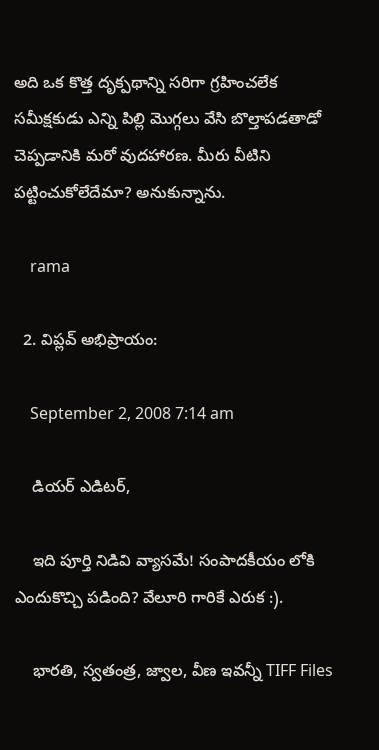అది ఒక కొత్త దృక్పథాన్ని సరిగా గ్రహించలేక సమీక్షకుడు ఎన్ని పిల్లి మొగ్గలు వేసి బొల్తాపడతాడో చెప్పడానికి మరో వుదహారణ. మీరు వీటిని పట్టించుకోలేదేమా? అనుకున్నాను.

    rama

  2. విప్లవ్ అభిప్రాయం:

    September 2, 2008 7:14 am

    డియర్ ఎడిటర్,

    ఇది పూర్తి నిడివి వ్యాసమే! సంపాదకీయం లోకి ఎందుకొచ్చి పడింది? వేలూరి గారికే ఎరుక :).

    భారతి, స్వతంత్ర, జ్వాల, వీణ ఇవన్నీ TIFF Files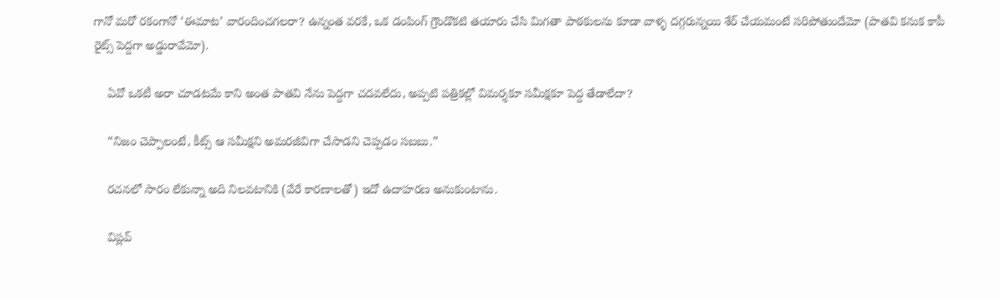గానో మరో రకంగానో ‘ఈమాట’ వారందించగలరా? ఉన్నంత వరకే, ఒక డంపింగ్ గ్రౌండొకటి తయారు చేసి మిగతా పాఠకులను కూడా వాళ్ళ దగ్గరున్నయి శేర్ చేయమంటే సరిపోతుందేమో (పాతవి కనుక కాపీ రైట్స్ పెద్దగా అడ్డురావేమో).

    ఏవో ఒకటీ అరా చూడటమే కాని అంత పాతవి నేను పెద్దగా చదవలేదు, అప్పటి పత్రికల్లో విమర్శకూ సమీక్షకూ పెద్ద తేడాలేదా?

    “నిజం చెప్పాలంటే, కీట్స్ ఆ సమీక్షని అమరజీవిగా చేసాడని చెప్పడం సబబు.”

    రచనలో సారం లేకున్నా అది నిలవటానికి (వేరే కారణాలతో) ఇదో ఉదాహరణ అనుకుంటాను.

    విప్లవ్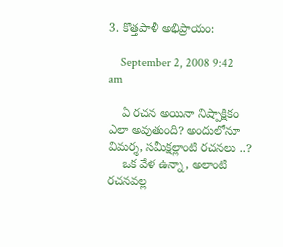3. కొత్తపాళీ అభిప్రాయం:

    September 2, 2008 9:42 am

    ఏ రచన అయినా నిష్పాక్షికం ఎలా అవుతుంది? అందులోనూ విమర్శ, సమీక్షల్లాంటి రచనలు ..?
    ఒక వేళ ఉన్నా, అలాంటి రచనవల్ల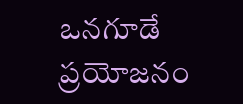ఒనగూడే ప్రయోజనం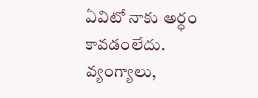ఏవిటో నాకు అర్ధం కావడంలేదు. వ్యంగ్యాలు,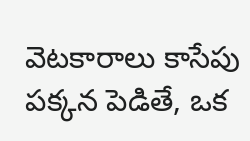వెటకారాలు కాసేపు పక్కన పెడితే, ఒక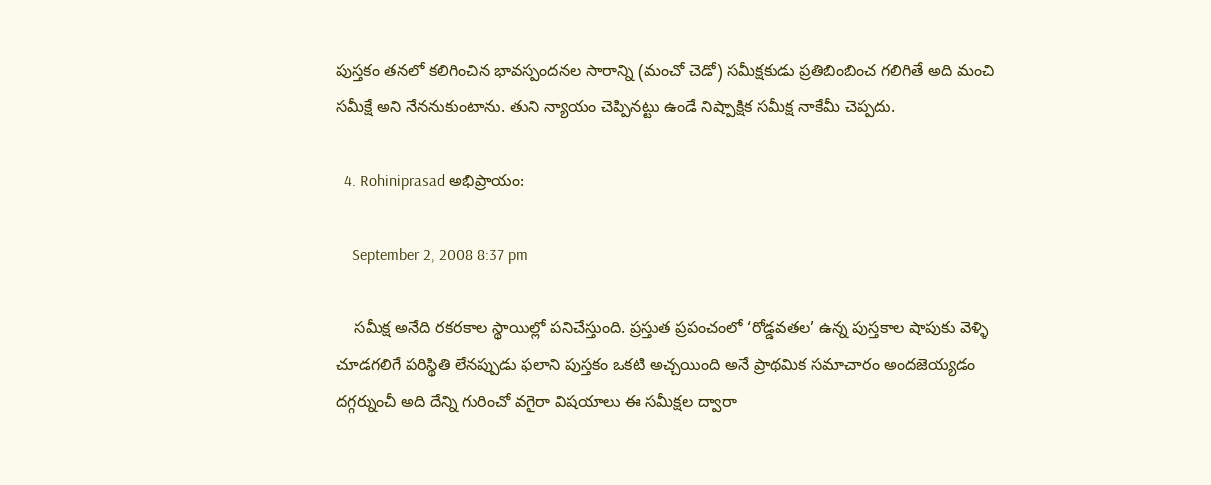పుస్తకం తనలో కలిగించిన భావస్పందనల సారాన్ని (మంచో చెడో) సమీక్షకుడు ప్రతిబింబించ గలిగితే అది మంచి సమీక్షే అని నేననుకుంటాను. తుని న్యాయం చెప్పినట్టు ఉండే నిష్పాక్షిక సమీక్ష నాకేమీ చెప్పదు.

  4. Rohiniprasad అభిప్రాయం:

    September 2, 2008 8:37 pm

    సమీక్ష అనేది రకరకాల స్థాయిల్లో పనిచేస్తుంది. ప్రస్తుత ప్రపంచంలో ‘రోడ్డవతల’ ఉన్న పుస్తకాల షాపుకు వెళ్ళి చూడగలిగే పరిస్థితి లేనప్పుడు ఫలాని పుస్తకం ఒకటి అచ్చయింది అనే ప్రాథమిక సమాచారం అందజెయ్యడం దగ్గర్నుంచీ అది దేన్ని గురించో వగైరా విషయాలు ఈ సమీక్షల ద్వారా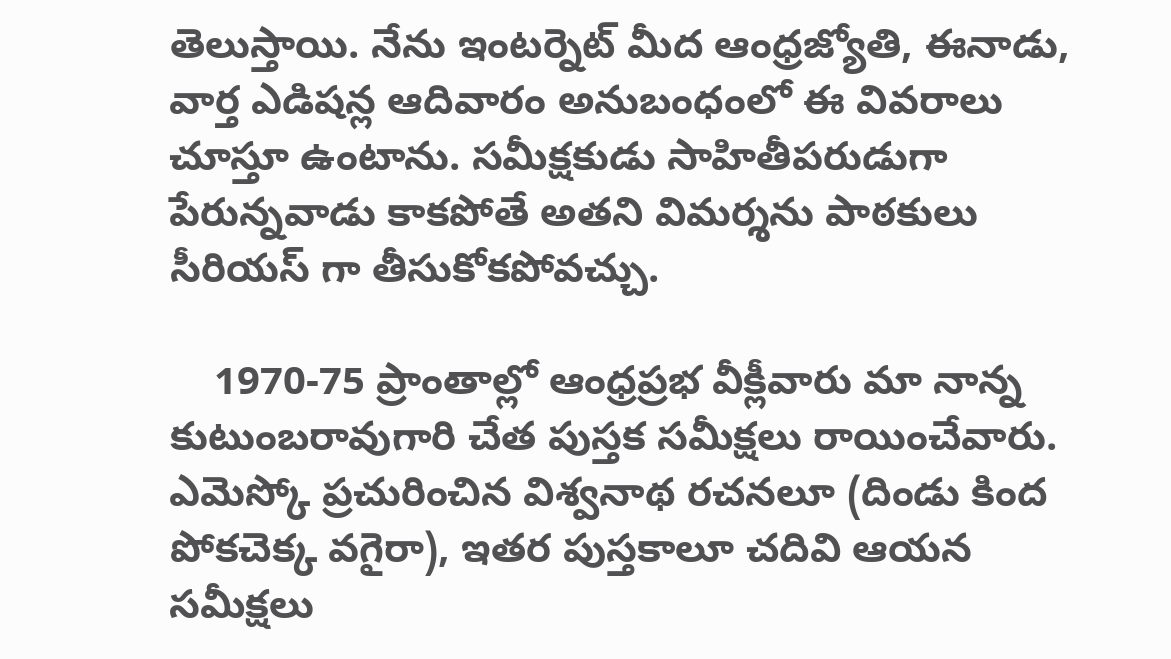తెలుస్తాయి. నేను ఇంటర్నెట్ మీద ఆంధ్రజ్యోతి, ఈనాడు, వార్త ఎడిషన్ల ఆదివారం అనుబంధంలో ఈ వివరాలు చూస్తూ ఉంటాను. సమీక్షకుడు సాహితీపరుడుగా పేరున్నవాడు కాకపోతే అతని విమర్శను పాఠకులు సీరియస్ గా తీసుకోకపోవచ్చు.

    1970-75 ప్రాంతాల్లో ఆంధ్రప్రభ వీక్లీవారు మా నాన్న కుటుంబరావుగారి చేత పుస్తక సమీక్షలు రాయించేవారు. ఎమెస్కో ప్రచురించిన విశ్వనాథ రచనలూ (దిండు కింద పోకచెక్క వగైరా), ఇతర పుస్తకాలూ చదివి ఆయన సమీక్షలు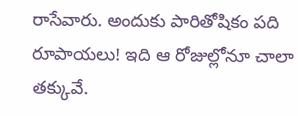రాసేవారు. అందుకు పారితోషికం పది రూపాయలు! ఇది ఆ రోజుల్లోనూ చాలా తక్కువే.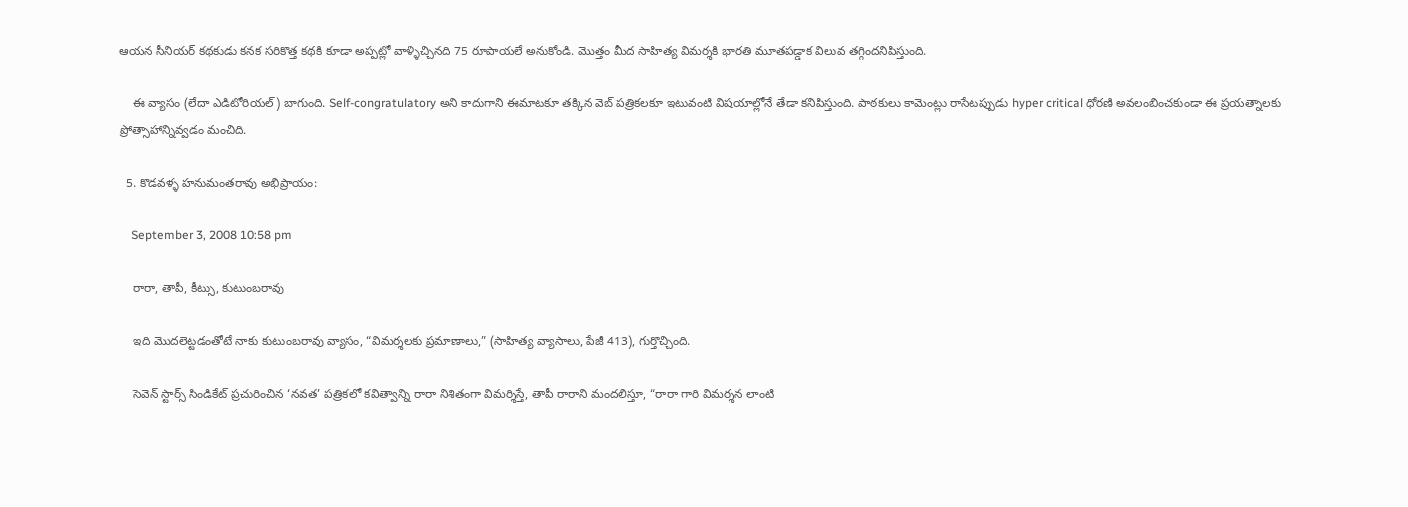ఆయన సీనియర్ కథకుడు కనక సరికొత్త కథకి కూడా అప్పట్లో వాళ్ళిచ్చినది 75 రూపాయలే అనుకోండి. మొత్తం మీద సాహిత్య విమర్శకి భారతి మూతపడ్డాక విలువ తగ్గిందనిపిస్తుంది.

    ఈ వ్యాసం (లేదా ఎడిటోరియల్) బాగుంది. Self-congratulatory అని కాదుగాని ఈమాటకూ తక్కిన వెబ్ పత్రికలకూ ఇటువంటి విషయాల్లోనే తేడా కనిపిస్తుంది. పాఠకులు కామెంట్లు రాసేటప్పుడు hyper critical ధోరణి అవలంబించకుండా ఈ ప్రయత్నాలకు ప్రోత్సాహాన్నివ్వడం మంచిది.

  5. కొడవళ్ళ హనుమంతరావు అభిప్రాయం:

    September 3, 2008 10:58 pm

    రారా, తాపీ, కీట్సు, కుటుంబరావు

    ఇది మొదలెట్టడంతోటే నాకు కుటుంబరావు వ్యాసం, “విమర్శలకు ప్రమాణాలు,” (సాహిత్య వ్యాసాలు, పేజీ 413), గుర్తొచ్చింది.

    సెవెన్ స్టార్స్ సిండికేట్ ప్రచురించిన ‘నవత’ పత్రికలో కవిత్వాన్ని రారా నిశితంగా విమర్శిస్తే, తాపీ రారాని మందలిస్తూ, “రారా గారి విమర్శన లాంటి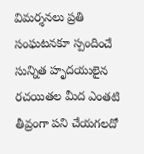విమర్శనలు ప్రతి సంఘటనకూ స్పందించే సున్నిత హృదయులైన రచయితల మీద ఎంతటి తీవ్రంగా పని చేయగలదో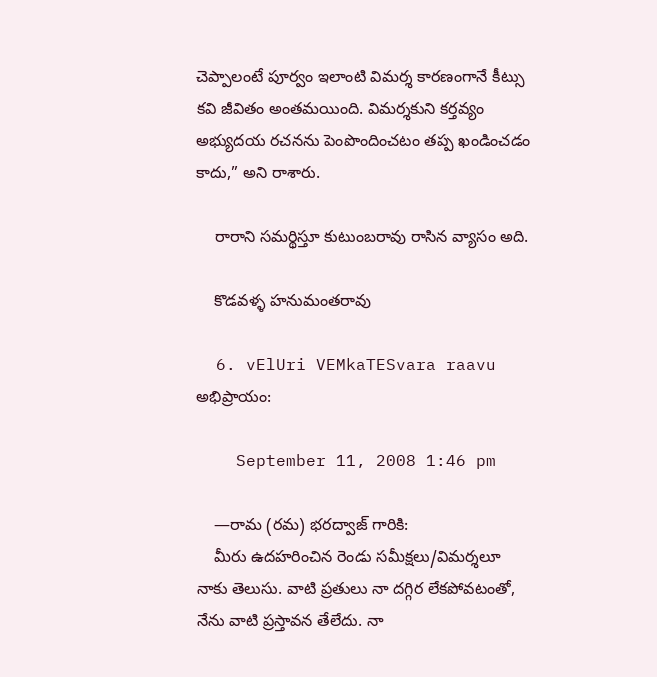చెప్పాలంటే పూర్వం ఇలాంటి విమర్శ కారణంగానే కీట్సు కవి జీవితం అంతమయింది. విమర్శకుని కర్తవ్యం అభ్యుదయ రచనను పెంపొందించటం తప్ప ఖండించడం కాదు,” అని రాశారు.

    రారాని సమర్థిస్తూ కుటుంబరావు రాసిన వ్యాసం అది.

    కొడవళ్ళ హనుమంతరావు

  6. vElUri VEMkaTESvara raavu అభిప్రాయం:

    September 11, 2008 1:46 pm

    —రామ (రమ) భరద్వాజ్ గారికి:
    మీరు ఉదహరించిన రెండు సమీక్షలు/విమర్శలూ నాకు తెలుసు. వాటి ప్రతులు నా దగ్గిర లేకపోవటంతో, నేను వాటి ప్రస్తావన తేలేదు. నా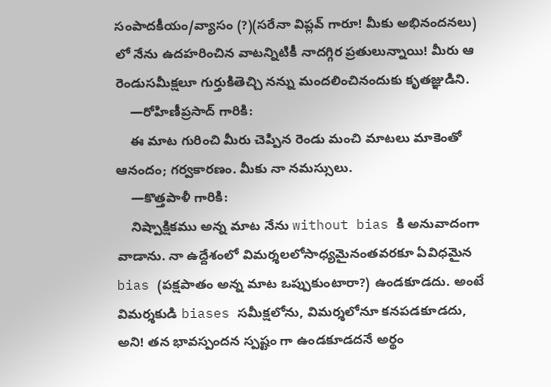సంపాదకీయం/వ్యాసం (?)(సరేనా విప్లవ్ గారూ! మీకు అభినందనలు) లో నేను ఉదహరించిన వాటన్నిటికీ నాదగ్గిర ప్రతులున్నాయి! మీరు ఆ రెండుసమీక్షలూ గుర్తుకితెచ్చి నన్ను మందలించినందుకు కృతజ్ఞుడిని.
    —రోహిణీప్రసాద్ గారికి:
    ఈ మాట గురించి మీరు చెప్పిన రెండు మంచి మాటలు మాకెంతో ఆనందం; గర్వకారణం. మీకు నా నమస్సులు.
    —కొత్తపాళీ గారికి:
    నిష్పాక్షికము అన్న మాట నేను without bias కి అనువాదంగా వాడాను. నా ఉద్దేశంలో విమర్శలలోసాధ్యమైనంతవరకూ ఏవిధమైన bias (పక్షపాతం అన్న మాట ఒప్పుకుంటారా?) ఉండకూడదు. అంటే విమర్శకుడి biases సమీక్షలోను, విమర్శలోనూ కనపడకూడదు, అని! తన భావస్పందన స్పష్టం గా ఉండకూడదనే అర్థం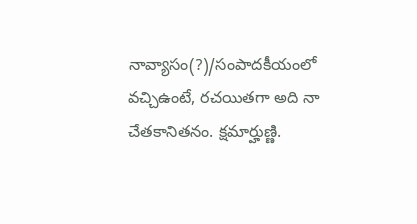నావ్యాసం(?)/సంపాదకీయంలో వచ్చిఉంటే, రచయితగా అది నా చేతకానితనం. క్షమార్హుణ్ణి.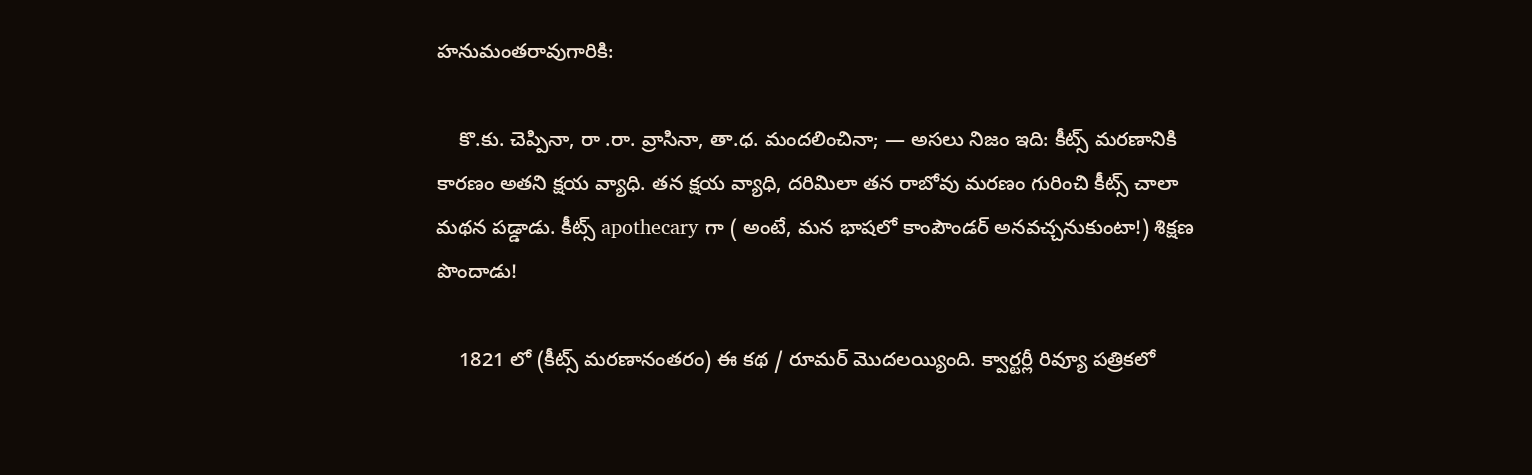హనుమంతరావుగారికి:

    కొ.కు. చెప్పినా, రా .రా. వ్రాసినా, తా.ధ. మందలించినా; — అసలు నిజం ఇది: కీట్స్ మరణానికి కారణం అతని క్షయ వ్యాధి. తన క్షయ వ్యాధి, దరిమిలా తన రాబోవు మరణం గురించి కీట్స్ చాలా మథన పడ్డాడు. కీట్స్ apothecary గా ( అంటే, మన భాషలో కాంపౌండర్ అనవచ్చనుకుంటా!) శిక్షణ పొందాడు!

    1821 లో (కీట్స్ మరణానంతరం) ఈ కథ / రూమర్ మొదలయ్యింది. క్వార్టర్లీ రివ్యూ పత్రికలో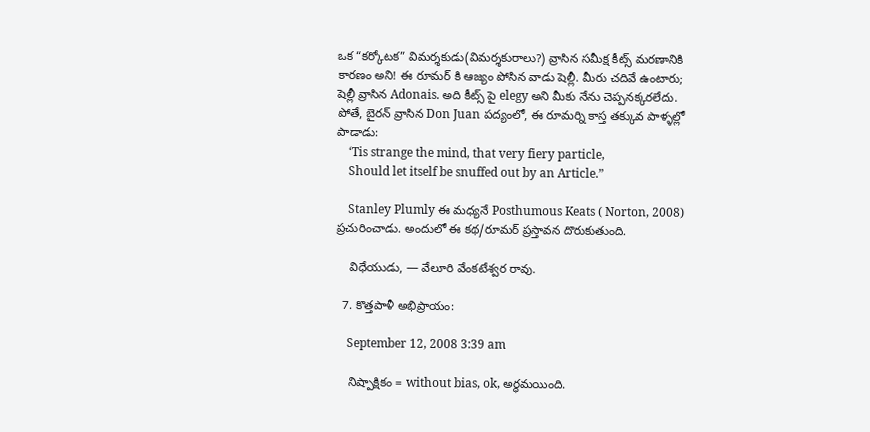ఒక “కర్కోటక” విమర్శకుడు(విమర్శకురాలు?) వ్రాసిన సమీక్ష కీట్స్ మరణానికి కారణం అని! ఈ రూమర్ కి ఆజ్యం పోసిన వాడు షెల్లీ. మీరు చదివే ఉంటారు; షెల్లీ వ్రాసిన Adonais. అది కీట్స్ పై elegy అని మీకు నేను చెప్పనక్కరలేదు. పోతే, బైరన్ వ్రాసిన Don Juan పద్యంలో, ఈ రూమర్ని కాస్త తక్కువ పాళ్ళల్లో పాడాడు:
    ‘Tis strange the mind, that very fiery particle,
    Should let itself be snuffed out by an Article.”

    Stanley Plumly ఈ మధ్యనే Posthumous Keats ( Norton, 2008) ప్రచురించాడు. అందులో ఈ కథ/రూమర్ ప్రస్తావన దొరుకుతుంది.

    విధేయుడు, — వేలూరి వేంకటేశ్వర రావు.

  7. కొత్తపాళీ అభిప్రాయం:

    September 12, 2008 3:39 am

    నిష్పాక్షికం = without bias, ok, అర్ధమయింది.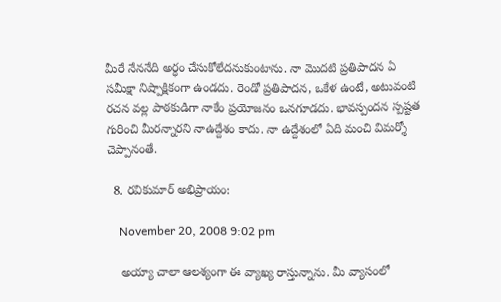మీరే నేననేది అర్ధం చేసుకోలేదనుకుంటాను. నా మొదటి ప్రతిపాదన ఏ సమీక్షా నిష్పాక్షికంగా ఉండదు. రెండో ప్రతిపాదన, ఒకేళ ఉంటే, అటువంటి రచన వల్ల పాఠకుడిగా నాకేం ప్రయోజనం ఒనగూడదు. భావస్పందన స్పష్టత గురించి మీరన్నారని నాఉద్దేశం కాదు. నా ఉద్దేశంలో ఏది మంచి విమర్శో చెప్పానంతే.

  8. రవికుమార్ అభిప్రాయం:

    November 20, 2008 9:02 pm

    అయ్యా చాలా ఆలశ్యంగా ఈ వ్యాఖ్య రాస్తున్నాను. మీ వ్యాసంలో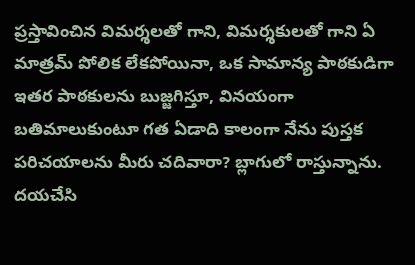ప్రస్తావించిన విమర్శలతో గాని, విమర్శకులతో గాని ఏ మాత్రమ్ పోలిక లేకపోయినా, ఒక సామాన్య పాఠకుడిగా ఇతర పాఠకులను బుజ్జగిస్తూ, వినయంగా బతిమాలుకుంటూ గత ఏడాది కాలంగా నేను పుస్తక పరిచయాలను మీరు చదివారా? బ్లాగులో రాస్తున్నాను. దయచేసి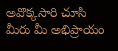అవొక్కసారి చూసి మీరు మీ అభిప్రాయం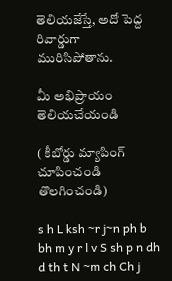తెలియజేస్తే, అదో పెద్ద రివార్డుగా మురిసిపోతాను.

మీ అభిప్రాయం తెలియచేయండి

( కీబోర్డు మ్యాపింగ్ చూపించండి తొలగించండి)

s h L ksh ~r j~n ph b bh m y r l v S sh p n dh d th t N ~m ch Ch j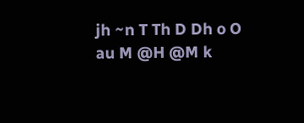jh ~n T Th D Dh o O au M @H @M k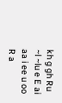kh g gh Ru ~l ~lu e E ai aa i ee u oo R a